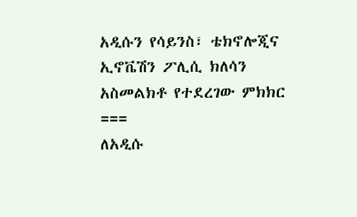አዲሱን የሳይንስ፣ ቴክኖሎጂና ኢኖቬሽን ፖሊሲ ክለሳን አስመልክቶ የተደረገው ምክክር
===
ለአዲሱ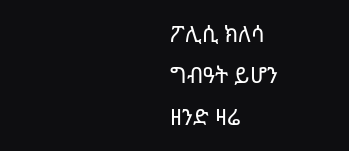ፖሊሲ ክለሳ ግብዓት ይሆን ዘንድ ዛሬ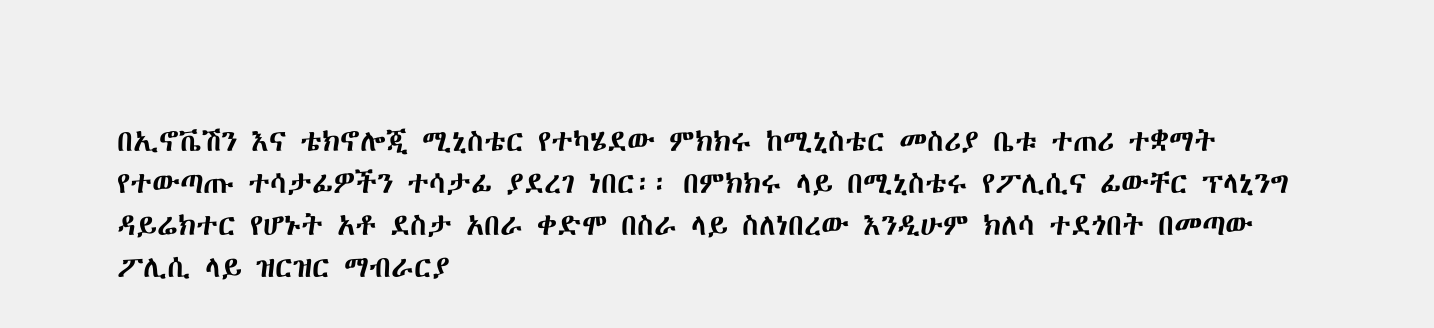በኢኖቬሽን እና ቴክኖሎጂ ሚኒስቴር የተካሄደው ምክክሩ ከሚኒስቴር መስሪያ ቤቱ ተጠሪ ተቋማት የተውጣጡ ተሳታፊዎችን ተሳታፊ ያደረገ ነበር፡፡ በምክክሩ ላይ በሚኒስቴሩ የፖሊሲና ፊውቸር ፕላኒንግ ዳይሬክተር የሆኑት አቶ ደስታ አበራ ቀድሞ በስራ ላይ ስለነበረው እንዲሁም ክለሳ ተደጎበት በመጣው ፖሊሲ ላይ ዝርዝር ማብራርያ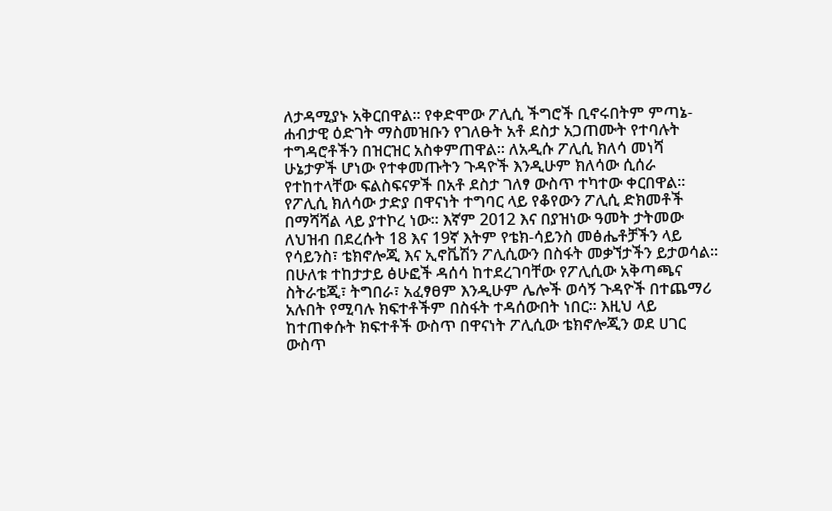ለታዳሚያኑ አቅርበዋል፡፡ የቀድሞው ፖሊሲ ችግሮች ቢኖሩበትም ምጣኔ-ሐብታዊ ዕድገት ማስመዝቡን የገለፁት አቶ ደስታ አጋጠሙት የተባሉት ተግዳሮቶችን በዝርዝር አስቀምጠዋል፡፡ ለአዲሱ ፖሊሲ ክለሳ መነሻ ሁኔታዎች ሆነው የተቀመጡትን ጉዳዮች እንዲሁም ክለሳው ሲሰራ የተከተላቸው ፍልስፍናዎች በአቶ ደስታ ገለፃ ውስጥ ተካተው ቀርበዋል፡፡
የፖሊሲ ክለሳው ታድያ በዋናነት ተግባር ላይ የቆየውን ፖሊሲ ድክመቶች በማሻሻል ላይ ያተኮረ ነው፡፡ እኛም 2012 እና በያዝነው ዓመት ታትመው ለህዝብ በደረሱት 18 እና 19ኛ እትም የቴክ-ሳይንስ መፅሔቶቻችን ላይ የሳይንስ፣ ቴክኖሎጂ እና ኢኖቬሽን ፖሊሲውን በስፋት መቃኘታችን ይታወሳል፡፡ በሁለቱ ተከታታይ ፅሁፎች ዳሰሳ ከተደረገባቸው የፖሊሲው አቅጣጫና ስትራቴጂ፣ ትግበራ፣ አፈፃፀም እንዲሁም ሌሎች ወሳኝ ጉዳዮች በተጨማሪ አሉበት የሚባሉ ክፍተቶችም በስፋት ተዳሰውበት ነበር፡፡ እዚህ ላይ ከተጠቀሱት ክፍተቶች ውስጥ በዋናነት ፖሊሲው ቴክኖሎጂን ወደ ሀገር ውስጥ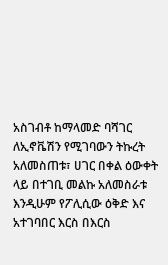አስገብቶ ከማላመድ ባሻገር ለኢኖቬሽን የሚገባውን ትኩረት አለመስጠቱ፣ ሀገር በቀል ዕውቀት ላይ በተገቢ መልኩ አለመስራቱ እንዲሁም የፖሊሲው ዕቅድ እና አተገባበር እርስ በእርስ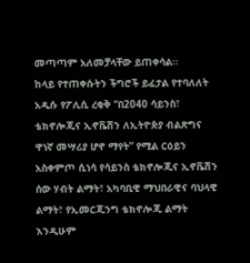መጣጣም አለመቻላቸው ይጠቀሳል፡፡
ከላይ የተጠቀሱትን ችግሮች ይፈታል የተባለለት አዲሱ የፖሊሲ ረቂቅ “በ2040 ሳይንስ፣ ቴክኖሎጂና ኢኖቬሽን ለኢትዮጵያ ብልጽግና ዋነኛ መሣሪያ ሆኖ ማየት” የሚል ርዕይን አስቀምጦ ሲነሳ የሳይንስ ቴክኖሎጂና ኢኖቬሽን ሰው ሃብት ልማት፣ አካባቢዊ ማህበራዊና ባህላዊ ልማት፣ የኢመርጂንግ ቴክኖሎጂ ልማት እንዲሁም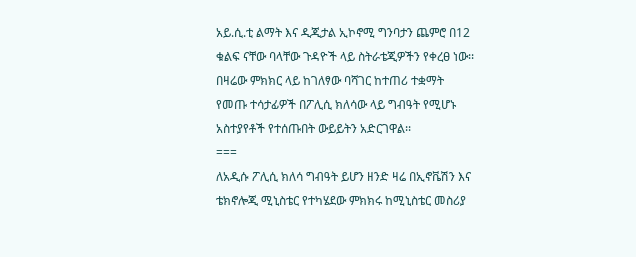አይ.ሲ.ቲ ልማት እና ዲጂታል ኢኮኖሚ ግንባታን ጨምሮ በ12 ቁልፍ ናቸው ባላቸው ጉዳዮች ላይ ስትራቴጂዎችን የቀረፀ ነው፡፡
በዛሬው ምክክር ላይ ከገለፃው ባሻገር ከተጠሪ ተቋማት የመጡ ተሳታፊዎች በፖሊሲ ክለሳው ላይ ግብዓት የሚሆኑ አስተያየቶች የተሰጡበት ውይይትን አድርገዋል፡፡
===
ለአዲሱ ፖሊሲ ክለሳ ግብዓት ይሆን ዘንድ ዛሬ በኢኖቬሽን እና ቴክኖሎጂ ሚኒስቴር የተካሄደው ምክክሩ ከሚኒስቴር መስሪያ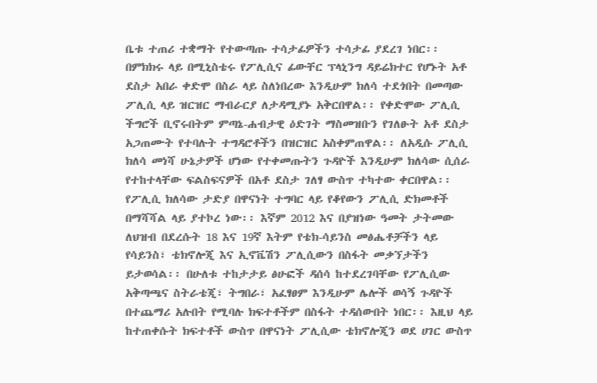ቤቱ ተጠሪ ተቋማት የተውጣጡ ተሳታፊዎችን ተሳታፊ ያደረገ ነበር፡፡ በምክክሩ ላይ በሚኒስቴሩ የፖሊሲና ፊውቸር ፕላኒንግ ዳይሬክተር የሆኑት አቶ ደስታ አበራ ቀድሞ በስራ ላይ ስለነበረው እንዲሁም ክለሳ ተደጎበት በመጣው ፖሊሲ ላይ ዝርዝር ማብራርያ ለታዳሚያኑ አቅርበዋል፡፡ የቀድሞው ፖሊሲ ችግሮች ቢኖሩበትም ምጣኔ-ሐብታዊ ዕድገት ማስመዝቡን የገለፁት አቶ ደስታ አጋጠሙት የተባሉት ተግዳሮቶችን በዝርዝር አስቀምጠዋል፡፡ ለአዲሱ ፖሊሲ ክለሳ መነሻ ሁኔታዎች ሆነው የተቀመጡትን ጉዳዮች እንዲሁም ክለሳው ሲሰራ የተከተላቸው ፍልስፍናዎች በአቶ ደስታ ገለፃ ውስጥ ተካተው ቀርበዋል፡፡
የፖሊሲ ክለሳው ታድያ በዋናነት ተግባር ላይ የቆየውን ፖሊሲ ድክመቶች በማሻሻል ላይ ያተኮረ ነው፡፡ እኛም 2012 እና በያዝነው ዓመት ታትመው ለህዝብ በደረሱት 18 እና 19ኛ እትም የቴክ-ሳይንስ መፅሔቶቻችን ላይ የሳይንስ፣ ቴክኖሎጂ እና ኢኖቬሽን ፖሊሲውን በስፋት መቃኘታችን ይታወሳል፡፡ በሁለቱ ተከታታይ ፅሁፎች ዳሰሳ ከተደረገባቸው የፖሊሲው አቅጣጫና ስትራቴጂ፣ ትግበራ፣ አፈፃፀም እንዲሁም ሌሎች ወሳኝ ጉዳዮች በተጨማሪ አሉበት የሚባሉ ክፍተቶችም በስፋት ተዳሰውበት ነበር፡፡ እዚህ ላይ ከተጠቀሱት ክፍተቶች ውስጥ በዋናነት ፖሊሲው ቴክኖሎጂን ወደ ሀገር ውስጥ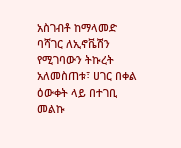አስገብቶ ከማላመድ ባሻገር ለኢኖቬሽን የሚገባውን ትኩረት አለመስጠቱ፣ ሀገር በቀል ዕውቀት ላይ በተገቢ መልኩ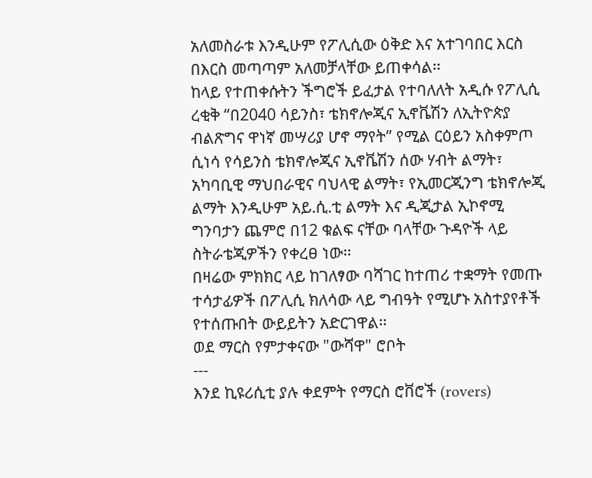አለመስራቱ እንዲሁም የፖሊሲው ዕቅድ እና አተገባበር እርስ በእርስ መጣጣም አለመቻላቸው ይጠቀሳል፡፡
ከላይ የተጠቀሱትን ችግሮች ይፈታል የተባለለት አዲሱ የፖሊሲ ረቂቅ “በ2040 ሳይንስ፣ ቴክኖሎጂና ኢኖቬሽን ለኢትዮጵያ ብልጽግና ዋነኛ መሣሪያ ሆኖ ማየት” የሚል ርዕይን አስቀምጦ ሲነሳ የሳይንስ ቴክኖሎጂና ኢኖቬሽን ሰው ሃብት ልማት፣ አካባቢዊ ማህበራዊና ባህላዊ ልማት፣ የኢመርጂንግ ቴክኖሎጂ ልማት እንዲሁም አይ.ሲ.ቲ ልማት እና ዲጂታል ኢኮኖሚ ግንባታን ጨምሮ በ12 ቁልፍ ናቸው ባላቸው ጉዳዮች ላይ ስትራቴጂዎችን የቀረፀ ነው፡፡
በዛሬው ምክክር ላይ ከገለፃው ባሻገር ከተጠሪ ተቋማት የመጡ ተሳታፊዎች በፖሊሲ ክለሳው ላይ ግብዓት የሚሆኑ አስተያየቶች የተሰጡበት ውይይትን አድርገዋል፡፡
ወደ ማርስ የምታቀናው "ውሻዋ" ሮቦት
---
እንደ ኪዩሪሲቲ ያሉ ቀደምት የማርስ ሮቨሮች (rovers)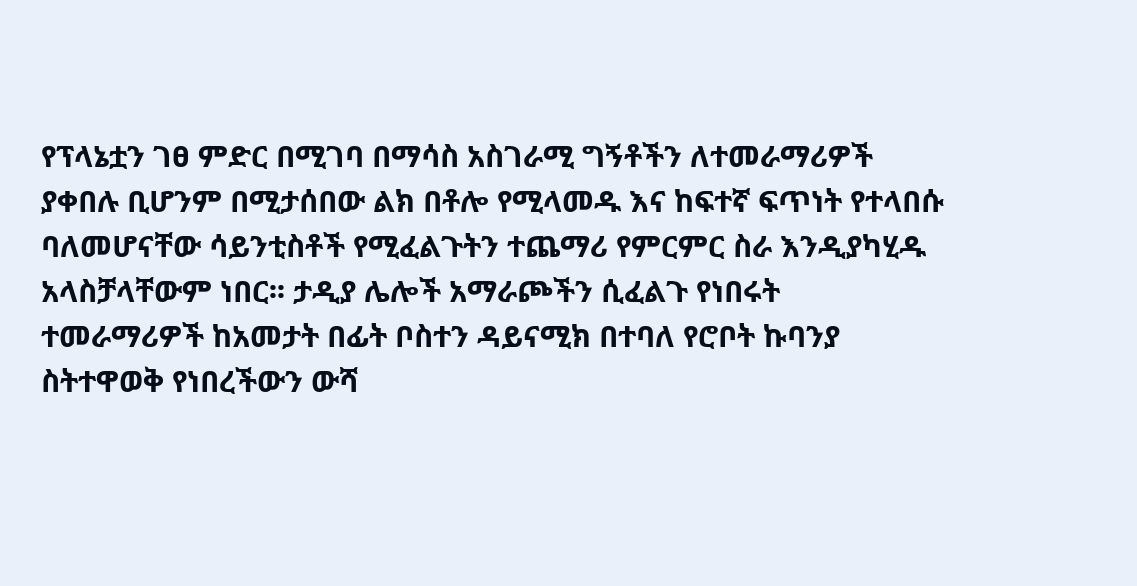የፕላኔቷን ገፀ ምድር በሚገባ በማሳስ አስገራሚ ግኝቶችን ለተመራማሪዎች ያቀበሉ ቢሆንም በሚታሰበው ልክ በቶሎ የሚላመዱ እና ከፍተኛ ፍጥነት የተላበሱ ባለመሆናቸው ሳይንቲስቶች የሚፈልጉትን ተጨማሪ የምርምር ስራ እንዲያካሂዱ አላስቻላቸውም ነበር፡፡ ታዲያ ሌሎች አማራጮችን ሲፈልጉ የነበሩት ተመራማሪዎች ከአመታት በፊት ቦስተን ዳይናሚክ በተባለ የሮቦት ኩባንያ ስትተዋወቅ የነበረችውን ውሻ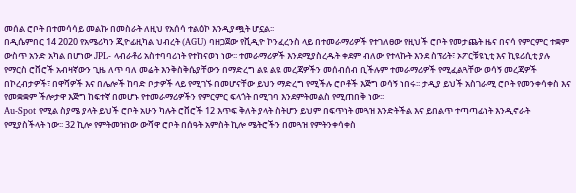መሰል ሮቦት በተመሳሳይ መልኩ በመስራት ለዚህ የአሰሳ ተልዕኮ እንዲያጯት ሆኗል፡፡
በዲሴምበር 14 2020 የአሜሪካን ጂዮፊዚካል ህብረት (AGU) ባዘጋጀው የቪዲዮ ኮንፈረንስ ላይ በተመራማሪዎች የተገለፀው የዚህች ሮቦት የመታጨት ዜና በናሳ የምርምር ተቋም ውስጥ አንድ አካል በሆነው JPL- ላብራቶሪ አስተባባሪነት የተከናወነ ነው፡፡ ተመራማሪዎች እንደሚያስረዱት ቀደም ብለው የተላኩት እንደ ስፕሪት፣ ኦፖርቹዩኒቲ እና ኪዩሪሲቲ ያሉ የማርስ ሮቨሮች አብዛኛውን ጊዜ ለጥ ባለ መሬት እንቅስቅሴያቸውን በማድረግ ልዩ ልዩ መረጃዎችን መሰብሰብ ቢችሉም ተመራማሪዎች የሚፈልጓቸው ወሳኝ መረጃዎች በኮረብታዎች፣ በዋሻዎች እና በሌሎች ከባድ ቦታዎች ላይ የሚገኙ በመሆናቸው ይህን ማድረግ የሚችሉ ሮቦቶች እጅግ ወሳኝ ነበሩ፡፡ ታዲያ ይህች አስገራሚ ሮቦት የመንቀሳቀስ እና የመቋቋም ችሎታዋ እጅግ ከፍተኛ በመሆኑ የተመራማሪዎችን የምርምር ፍላጎት በሚገባ እንደምትመልስ የሚጠበቅ ነው፡፡
Au-Spot የሚል ስያሜ ያላት ይህች ሮቦት አሁን ካሉት ሮቨሮች 12 እጥፍ ቅለት ያላት ስትሆን ይህም በፍጥነት መጓዝ እንድትችል እና ይበልጥ ተጣጣፊነት እንዲኖራት የሚያስችላት ነው፡፡ 32 ኪሎ የምትመዝነው ውሻዋ ሮቦት በሰዓት አምስት ኪሎ ሜትሮችን በመጓዝ የምትንቀሳቀስ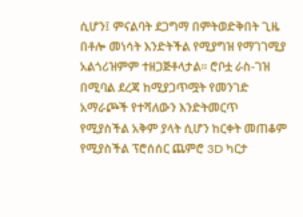ሲሆን፤ ምናልባት ደጋግማ በምትወድቅበት ጊዜ በቶሎ መነሳት እንድትችል የሚያግዝ የማገገሚያ አልጎሪዝምም ተዘጋጅቶላታል፡፡ ሮቦቷ ራስ-ገዝ በሚባል ደረጃ ከሚያጋጥሟት የመንገድ አማራጮች የተሻለውን እንድትመርጥ የሚያስችል አቅም ያላት ሲሆን ከርቀት መጠቆም የሚያስችል ፕሮሰሰር ጨምሮ 3D ካርታ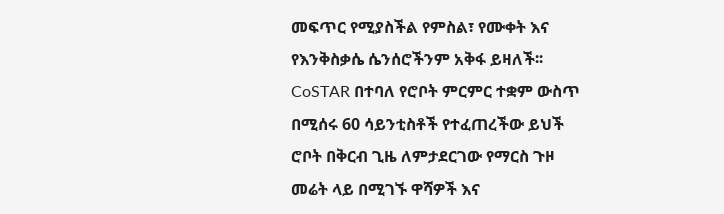መፍጥር የሚያስችል የምስል፣ የሙቀት እና የእንቅስቃሴ ሴንሰሮችንም አቅፋ ይዛለች፡፡
CoSTAR በተባለ የሮቦት ምርምር ተቋም ውስጥ በሚሰሩ 60 ሳይንቲስቶች የተፈጠረችው ይህች ሮቦት በቅርብ ጊዜ ለምታደርገው የማርስ ጉዞ መሬት ላይ በሚገኙ ዋሻዎች እና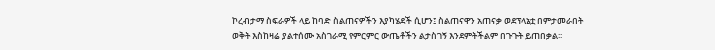ኮረብታማ ስፍራዎች ላይ ከባድ ስልጠናዎችን እያካሄደች ሲሆን፤ ስልጠናዋን አጠናቃ ወደፕላኔቷ በምታመራበት ወቅት እስከዛሬ ያልተሰሙ አስገራሚ የምርምር ውጤቶችን ልታስገኝ እንደምትችልም በጉጉት ይጠበቃል፡፡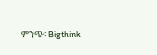ምንጭ፡ Bigthink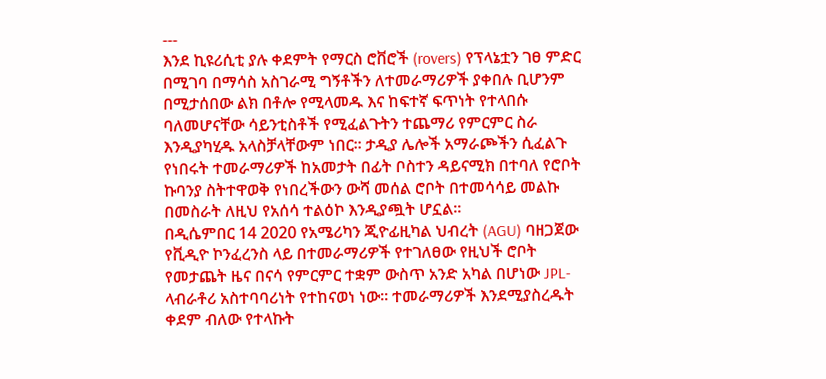---
እንደ ኪዩሪሲቲ ያሉ ቀደምት የማርስ ሮቨሮች (rovers) የፕላኔቷን ገፀ ምድር በሚገባ በማሳስ አስገራሚ ግኝቶችን ለተመራማሪዎች ያቀበሉ ቢሆንም በሚታሰበው ልክ በቶሎ የሚላመዱ እና ከፍተኛ ፍጥነት የተላበሱ ባለመሆናቸው ሳይንቲስቶች የሚፈልጉትን ተጨማሪ የምርምር ስራ እንዲያካሂዱ አላስቻላቸውም ነበር፡፡ ታዲያ ሌሎች አማራጮችን ሲፈልጉ የነበሩት ተመራማሪዎች ከአመታት በፊት ቦስተን ዳይናሚክ በተባለ የሮቦት ኩባንያ ስትተዋወቅ የነበረችውን ውሻ መሰል ሮቦት በተመሳሳይ መልኩ በመስራት ለዚህ የአሰሳ ተልዕኮ እንዲያጯት ሆኗል፡፡
በዲሴምበር 14 2020 የአሜሪካን ጂዮፊዚካል ህብረት (AGU) ባዘጋጀው የቪዲዮ ኮንፈረንስ ላይ በተመራማሪዎች የተገለፀው የዚህች ሮቦት የመታጨት ዜና በናሳ የምርምር ተቋም ውስጥ አንድ አካል በሆነው JPL- ላብራቶሪ አስተባባሪነት የተከናወነ ነው፡፡ ተመራማሪዎች እንደሚያስረዱት ቀደም ብለው የተላኩት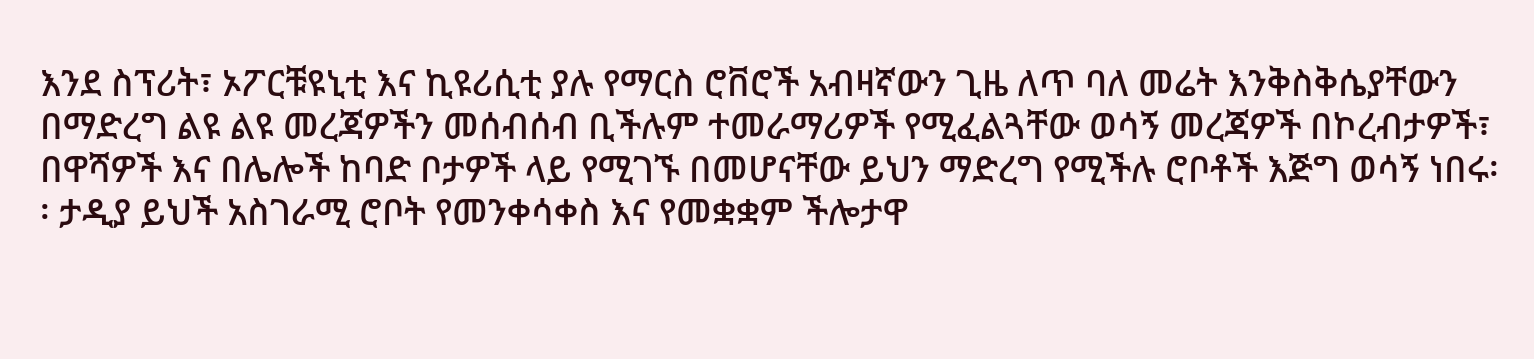እንደ ስፕሪት፣ ኦፖርቹዩኒቲ እና ኪዩሪሲቲ ያሉ የማርስ ሮቨሮች አብዛኛውን ጊዜ ለጥ ባለ መሬት እንቅስቅሴያቸውን በማድረግ ልዩ ልዩ መረጃዎችን መሰብሰብ ቢችሉም ተመራማሪዎች የሚፈልጓቸው ወሳኝ መረጃዎች በኮረብታዎች፣ በዋሻዎች እና በሌሎች ከባድ ቦታዎች ላይ የሚገኙ በመሆናቸው ይህን ማድረግ የሚችሉ ሮቦቶች እጅግ ወሳኝ ነበሩ፡፡ ታዲያ ይህች አስገራሚ ሮቦት የመንቀሳቀስ እና የመቋቋም ችሎታዋ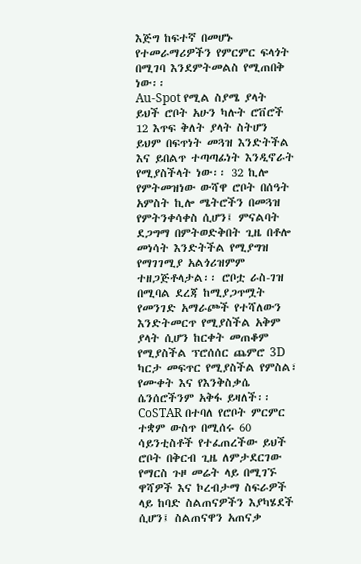እጅግ ከፍተኛ በመሆኑ የተመራማሪዎችን የምርምር ፍላጎት በሚገባ እንደምትመልስ የሚጠበቅ ነው፡፡
Au-Spot የሚል ስያሜ ያላት ይህች ሮቦት አሁን ካሉት ሮቨሮች 12 እጥፍ ቅለት ያላት ስትሆን ይህም በፍጥነት መጓዝ እንድትችል እና ይበልጥ ተጣጣፊነት እንዲኖራት የሚያስችላት ነው፡፡ 32 ኪሎ የምትመዝነው ውሻዋ ሮቦት በሰዓት አምስት ኪሎ ሜትሮችን በመጓዝ የምትንቀሳቀስ ሲሆን፤ ምናልባት ደጋግማ በምትወድቅበት ጊዜ በቶሎ መነሳት እንድትችል የሚያግዝ የማገገሚያ አልጎሪዝምም ተዘጋጅቶላታል፡፡ ሮቦቷ ራስ-ገዝ በሚባል ደረጃ ከሚያጋጥሟት የመንገድ አማራጮች የተሻለውን እንድትመርጥ የሚያስችል አቅም ያላት ሲሆን ከርቀት መጠቆም የሚያስችል ፕሮሰሰር ጨምሮ 3D ካርታ መፍጥር የሚያስችል የምስል፣ የሙቀት እና የእንቅስቃሴ ሴንሰሮችንም አቅፋ ይዛለች፡፡
CoSTAR በተባለ የሮቦት ምርምር ተቋም ውስጥ በሚሰሩ 60 ሳይንቲስቶች የተፈጠረችው ይህች ሮቦት በቅርብ ጊዜ ለምታደርገው የማርስ ጉዞ መሬት ላይ በሚገኙ ዋሻዎች እና ኮረብታማ ስፍራዎች ላይ ከባድ ስልጠናዎችን እያካሄደች ሲሆን፤ ስልጠናዋን አጠናቃ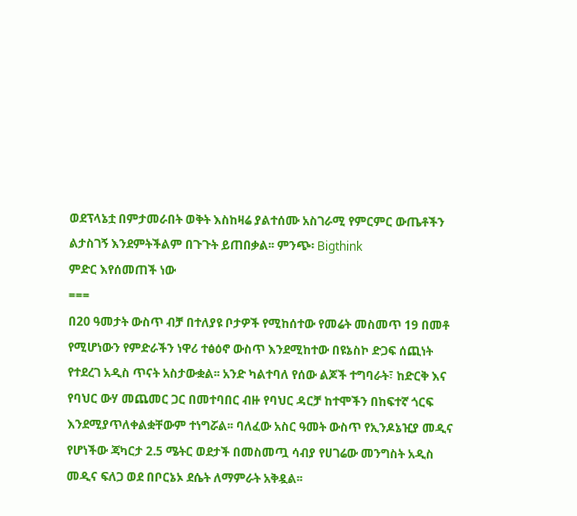ወደፕላኔቷ በምታመራበት ወቅት እስከዛሬ ያልተሰሙ አስገራሚ የምርምር ውጤቶችን ልታስገኝ እንደምትችልም በጉጉት ይጠበቃል፡፡ ምንጭ፡ Bigthink
ምድር እየሰመጠች ነው
===
በ20 ዓመታት ውስጥ ብቻ በተለያዩ ቦታዎች የሚከሰተው የመሬት መስመጥ 19 በመቶ የሚሆነውን የምድራችን ነዋሪ ተፅዕኖ ውስጥ እንደሚከተው በዩኔስኮ ድጋፍ ሰጪነት የተደረገ አዲስ ጥናት አስታውቋል፡፡ አንድ ካልተባለ የሰው ልጆች ተግባራት፣ ከድርቅ እና የባህር ውሃ መጨመር ጋር በመተባበር ብዙ የባህር ዳርቻ ከተሞችን በከፍተኛ ጎርፍ እንደሚያጥለቀልቋቸውም ተነግሯል፡፡ ባለፈው አስር ዓመት ውስጥ የኢንዶኔዢያ መዲና የሆነችው ጃካርታ 2.5 ሜትር ወደታች በመስመጧ ሳብያ የሀገሬው መንግስት አዲስ መዲና ፍለጋ ወደ በቦርኔኦ ደሴት ለማምራት አቅዷል፡፡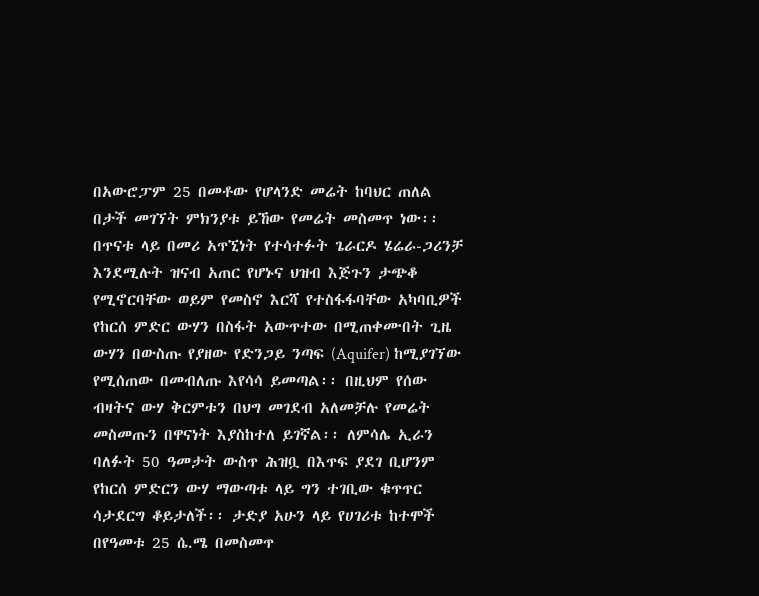በአውሮፓም 25 በመቶው የሆላንድ መሬት ከባህር ጠለል በታች መገኘት ምክንያቱ ይኸው የመሬት መስመጥ ነው፡፡
በጥናቱ ላይ በመሪ አጥኚነት የተሳተፉት ጌራርዶ ሄሬራ-ጋሪንቻ እንደሚሉት ዝናብ አጠር የሆኑና ህዝብ እጅጉን ታጭቆ የሚኖርባቸው ወይም የመስኖ እርሻ የተስፋፋባቸው አካባቢዎች የከርሰ ምድር ውሃን በስፋት አውጥተው በሚጠቀሙበት ጊዜ ውሃን በውስጡ የያዘው የድንጋይ ንጣፍ (Aquifer) ከሚያገኘው የሚሰጠው በመብለጡ እየሳሳ ይመጣል፡፡ በዚህም የሰው ብዛትና ውሃ ቅርምቱን በህግ መገደብ አለመቻሉ የመሬት መስመጡን በዋናነት እያስከተለ ይገኛል፡፡ ለምሳሌ ኢራን ባለፉት 50 ዓመታት ውስጥ ሕዝቧ በእጥፍ ያደገ ቢሆንም የከርሰ ምድርን ውሃ ማውጣቱ ላይ ግን ተገቢው ቁጥጥር ሳታደርግ ቆይታለች፡፡ ታድያ አሁን ላይ የሀገሪቱ ከተሞች በየዓመቱ 25 ሴ.ሜ በመስመጥ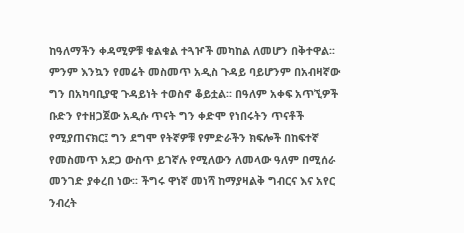ከዓለማችን ቀዳሚዎቹ ቁልቁል ተጓዦች መካከል ለመሆን በቅተዋል፡፡
ምንም እንኳን የመሬት መስመጥ አዲስ ጉዳይ ባይሆንም በአብዛኛው ግን በአካባቢያዊ ጉዳይነት ተወስኖ ቆይቷል፡፡ በዓለም አቀፍ አጥኚዎች ቡድን የተዘጋጀው አዲሱ ጥናት ግን ቀድሞ የነበሩትን ጥናቶች የሚያጠናክር፤ ግን ደግሞ የትኛዎቹ የምድራችን ክፍሎች በከፍተኛ የመስመጥ አደጋ ውስጥ ይገኛሉ የሚለውን ለመላው ዓለም በሚሰራ መንገድ ያቀረበ ነው፡፡ ችግሩ ዋነኛ መነሻ ከማያዛልቅ ግብርና እና አየር ንብረት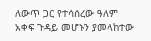ለውጥ ጋር የተሳሰረው ዓለም አቀፍ ጉዳይ መሆኑን ያመላከተው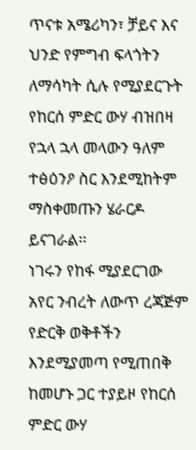ጥናቱ አሜሪካን፣ ቻይና እና ህንድ የምግብ ፍላጎትን ለማሳካት ሲሉ የሚያደርጉት የከርሰ ምድር ውሃ ብዝበዛ የኋላ ኋላ መላውን ዓለም ተፅዕንዖ ስር እንደሚከትም ማስቀመጡን ሄራርዶ ይናገራል፡፡
ነገሩን የከፋ ሚያደርገው አየር ንብረት ለውጥ ረጃጅም የድርቅ ወቅቶችን እንደሚያመጣ የሚጠበቅ ከመሆኑ ጋር ተያይዞ የከርሰ ምድር ውሃ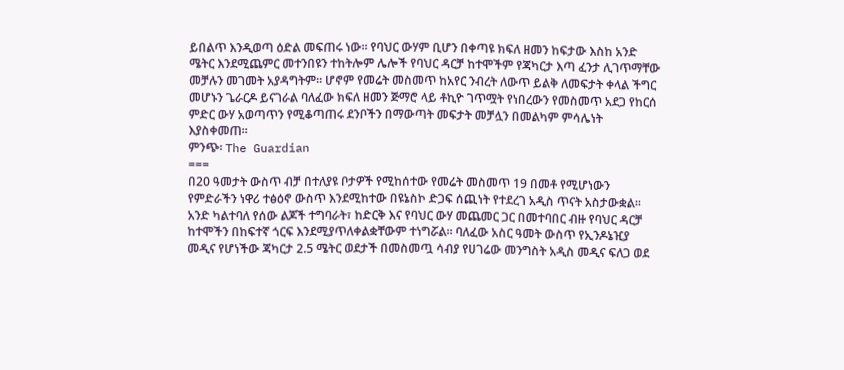ይበልጥ እንዲወጣ ዕድል መፍጠሩ ነው፡፡ የባህር ውሃም ቢሆን በቀጣዩ ክፍለ ዘመን ከፍታው እስከ አንድ ሜትር እንደሚጨምር መተንበዩን ተከትሎም ሌሎች የባህር ዳርቻ ከተሞችም የጃካርታ እጣ ፈንታ ሊገጥማቸው መቻሉን መገመት አያዳግትም፡፡ ሆኖም የመሬት መስመጥ ከአየር ንብረት ለውጥ ይልቅ ለመፍታት ቀላል ችግር መሆኑን ጌራርዶ ይናገራል ባለፈው ክፍለ ዘመን ጅማሮ ላይ ቶኪዮ ገጥሟት የነበረውን የመስመጥ አደጋ የከርሰ ምድር ውሃ አወጣጥን የሚቆጣጠሩ ደንቦችን በማውጣት መፍታት መቻሏን በመልካም ምሳሌነት እያስቀመጠ፡፡
ምንጭ፡ The Guardian
===
በ20 ዓመታት ውስጥ ብቻ በተለያዩ ቦታዎች የሚከሰተው የመሬት መስመጥ 19 በመቶ የሚሆነውን የምድራችን ነዋሪ ተፅዕኖ ውስጥ እንደሚከተው በዩኔስኮ ድጋፍ ሰጪነት የተደረገ አዲስ ጥናት አስታውቋል፡፡ አንድ ካልተባለ የሰው ልጆች ተግባራት፣ ከድርቅ እና የባህር ውሃ መጨመር ጋር በመተባበር ብዙ የባህር ዳርቻ ከተሞችን በከፍተኛ ጎርፍ እንደሚያጥለቀልቋቸውም ተነግሯል፡፡ ባለፈው አስር ዓመት ውስጥ የኢንዶኔዢያ መዲና የሆነችው ጃካርታ 2.5 ሜትር ወደታች በመስመጧ ሳብያ የሀገሬው መንግስት አዲስ መዲና ፍለጋ ወደ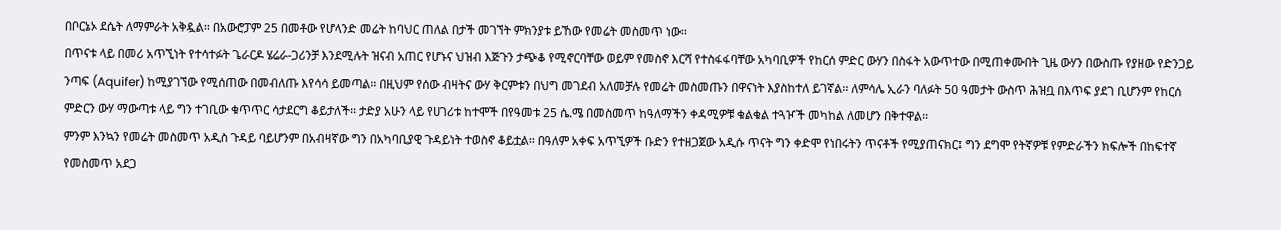በቦርኔኦ ደሴት ለማምራት አቅዷል፡፡ በአውሮፓም 25 በመቶው የሆላንድ መሬት ከባህር ጠለል በታች መገኘት ምክንያቱ ይኸው የመሬት መስመጥ ነው፡፡
በጥናቱ ላይ በመሪ አጥኚነት የተሳተፉት ጌራርዶ ሄሬራ-ጋሪንቻ እንደሚሉት ዝናብ አጠር የሆኑና ህዝብ እጅጉን ታጭቆ የሚኖርባቸው ወይም የመስኖ እርሻ የተስፋፋባቸው አካባቢዎች የከርሰ ምድር ውሃን በስፋት አውጥተው በሚጠቀሙበት ጊዜ ውሃን በውስጡ የያዘው የድንጋይ ንጣፍ (Aquifer) ከሚያገኘው የሚሰጠው በመብለጡ እየሳሳ ይመጣል፡፡ በዚህም የሰው ብዛትና ውሃ ቅርምቱን በህግ መገደብ አለመቻሉ የመሬት መስመጡን በዋናነት እያስከተለ ይገኛል፡፡ ለምሳሌ ኢራን ባለፉት 50 ዓመታት ውስጥ ሕዝቧ በእጥፍ ያደገ ቢሆንም የከርሰ ምድርን ውሃ ማውጣቱ ላይ ግን ተገቢው ቁጥጥር ሳታደርግ ቆይታለች፡፡ ታድያ አሁን ላይ የሀገሪቱ ከተሞች በየዓመቱ 25 ሴ.ሜ በመስመጥ ከዓለማችን ቀዳሚዎቹ ቁልቁል ተጓዦች መካከል ለመሆን በቅተዋል፡፡
ምንም እንኳን የመሬት መስመጥ አዲስ ጉዳይ ባይሆንም በአብዛኛው ግን በአካባቢያዊ ጉዳይነት ተወስኖ ቆይቷል፡፡ በዓለም አቀፍ አጥኚዎች ቡድን የተዘጋጀው አዲሱ ጥናት ግን ቀድሞ የነበሩትን ጥናቶች የሚያጠናክር፤ ግን ደግሞ የትኛዎቹ የምድራችን ክፍሎች በከፍተኛ የመስመጥ አደጋ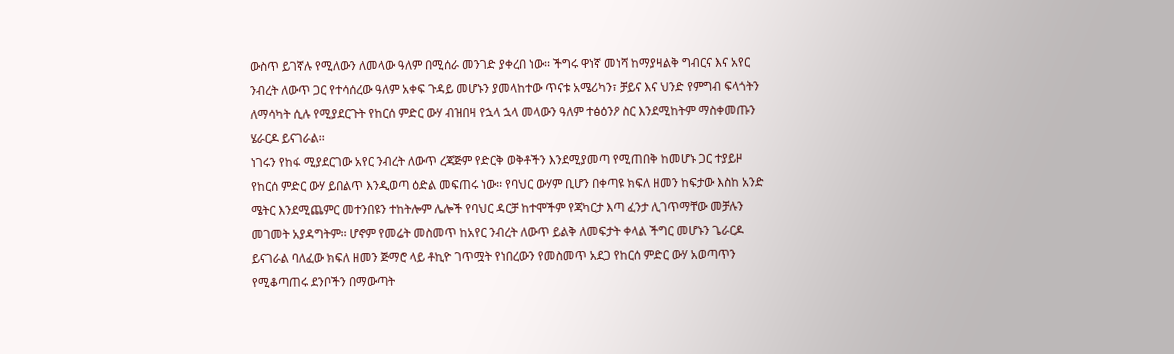ውስጥ ይገኛሉ የሚለውን ለመላው ዓለም በሚሰራ መንገድ ያቀረበ ነው፡፡ ችግሩ ዋነኛ መነሻ ከማያዛልቅ ግብርና እና አየር ንብረት ለውጥ ጋር የተሳሰረው ዓለም አቀፍ ጉዳይ መሆኑን ያመላከተው ጥናቱ አሜሪካን፣ ቻይና እና ህንድ የምግብ ፍላጎትን ለማሳካት ሲሉ የሚያደርጉት የከርሰ ምድር ውሃ ብዝበዛ የኋላ ኋላ መላውን ዓለም ተፅዕንዖ ስር እንደሚከትም ማስቀመጡን ሄራርዶ ይናገራል፡፡
ነገሩን የከፋ ሚያደርገው አየር ንብረት ለውጥ ረጃጅም የድርቅ ወቅቶችን እንደሚያመጣ የሚጠበቅ ከመሆኑ ጋር ተያይዞ የከርሰ ምድር ውሃ ይበልጥ እንዲወጣ ዕድል መፍጠሩ ነው፡፡ የባህር ውሃም ቢሆን በቀጣዩ ክፍለ ዘመን ከፍታው እስከ አንድ ሜትር እንደሚጨምር መተንበዩን ተከትሎም ሌሎች የባህር ዳርቻ ከተሞችም የጃካርታ እጣ ፈንታ ሊገጥማቸው መቻሉን መገመት አያዳግትም፡፡ ሆኖም የመሬት መስመጥ ከአየር ንብረት ለውጥ ይልቅ ለመፍታት ቀላል ችግር መሆኑን ጌራርዶ ይናገራል ባለፈው ክፍለ ዘመን ጅማሮ ላይ ቶኪዮ ገጥሟት የነበረውን የመስመጥ አደጋ የከርሰ ምድር ውሃ አወጣጥን የሚቆጣጠሩ ደንቦችን በማውጣት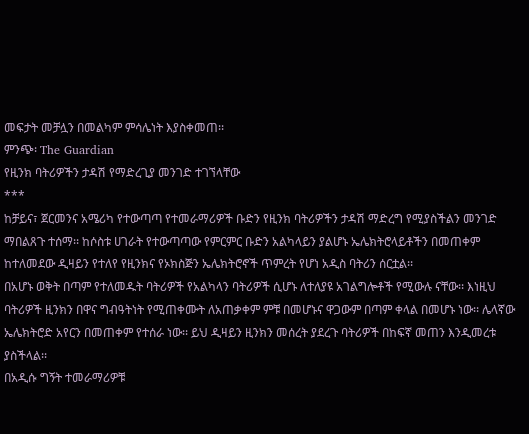መፍታት መቻሏን በመልካም ምሳሌነት እያስቀመጠ፡፡
ምንጭ፡ The Guardian
የዚንክ ባትሪዎችን ታዳሽ የማድረጊያ መንገድ ተገኘላቸው
***
ከቻይና፣ ጀርመንና አሜሪካ የተውጣጣ የተመራማሪዎች ቡድን የዚንክ ባትሪዎችን ታዳሽ ማድረግ የሚያስችልን መንገድ ማበልጸጉ ተሰማ፡፡ ከሶስቱ ሀገራት የተውጣጣው የምርምር ቡድን አልካላይን ያልሆኑ ኤሌክትሮላይቶችን በመጠቀም ከተለመደው ዲዛይን የተለየ የዚንክና የኦክስጅን ኤሌክትሮኖች ጥምረት የሆነ አዲስ ባትሪን ሰርቷል፡፡
በአሆኑ ወቅት በጣም የተለመዱት ባትሪዎች የአልካላን ባትሪዎች ሲሆኑ ለተለያዩ አገልግሎቶች የሚውሉ ናቸው፡፡ እነዚህ ባትሪዎች ዚንክን በዋና ግብዓትነት የሚጠቀሙት ለአጠቃቀም ምቹ በመሆኑና ዋጋውም በጣም ቀላል በመሆኑ ነው፡፡ ሌላኛው ኤሌክትሮድ አየርን በመጠቀም የተሰራ ነው፡፡ ይህ ዲዛይን ዚንክን መሰረት ያደረጉ ባትሪዎች በከፍኛ መጠን እንዲመረቱ ያስችላል፡፡
በአዲሱ ግኝት ተመራማሪዎቹ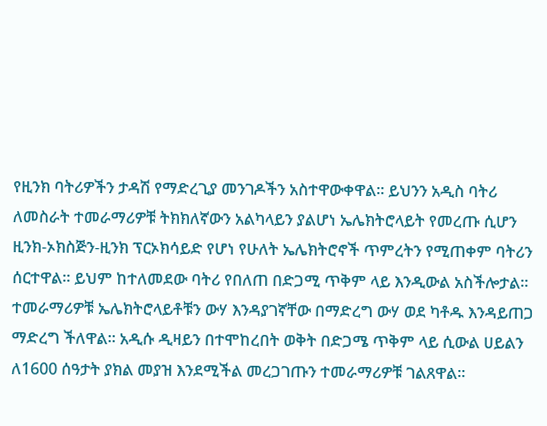የዚንክ ባትሪዎችን ታዳሽ የማድረጊያ መንገዶችን አስተዋውቀዋል፡፡ ይህንን አዲስ ባትሪ ለመስራት ተመራማሪዎቹ ትክክለኛውን አልካላይን ያልሆነ ኤሌክትሮላይት የመረጡ ሲሆን ዚንክ-ኦክስጅን-ዚንክ ፕርኦክሳይድ የሆነ የሁለት ኤሌክትሮኖች ጥምረትን የሚጠቀም ባትሪን ሰርተዋል፡፡ ይህም ከተለመደው ባትሪ የበለጠ በድጋሚ ጥቅም ላይ እንዲውል አስችሎታል፡፡ ተመራማሪዎቹ ኤሌክትሮላይቶቹን ውሃ እንዳያገኛቸው በማድረግ ውሃ ወደ ካቶዱ እንዳይጠጋ ማድረግ ችለዋል፡፡ አዲሱ ዲዛይን በተሞከረበት ወቅት በድጋሜ ጥቅም ላይ ሲውል ሀይልን ለ1600 ሰዓታት ያክል መያዝ እንደሚችል መረጋገጡን ተመራማሪዎቹ ገልጸዋል፡፡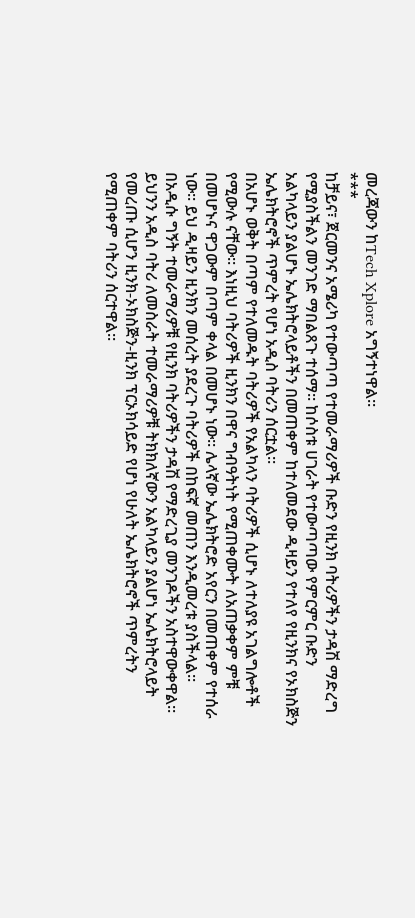መረጃውን ከTech Xplore አግኝተነዋል፡፡
***
ከቻይና፣ ጀርመንና አሜሪካ የተውጣጣ የተመራማሪዎች ቡድን የዚንክ ባትሪዎችን ታዳሽ ማድረግ የሚያስችልን መንገድ ማበልጸጉ ተሰማ፡፡ ከሶስቱ ሀገራት የተውጣጣው የምርምር ቡድን አልካላይን ያልሆኑ ኤሌክትሮላይቶችን በመጠቀም ከተለመደው ዲዛይን የተለየ የዚንክና የኦክስጅን ኤሌክትሮኖች ጥምረት የሆነ አዲስ ባትሪን ሰርቷል፡፡
በአሆኑ ወቅት በጣም የተለመዱት ባትሪዎች የአልካላን ባትሪዎች ሲሆኑ ለተለያዩ አገልግሎቶች የሚውሉ ናቸው፡፡ እነዚህ ባትሪዎች ዚንክን በዋና ግብዓትነት የሚጠቀሙት ለአጠቃቀም ምቹ በመሆኑና ዋጋውም በጣም ቀላል በመሆኑ ነው፡፡ ሌላኛው ኤሌክትሮድ አየርን በመጠቀም የተሰራ ነው፡፡ ይህ ዲዛይን ዚንክን መሰረት ያደረጉ ባትሪዎች በከፍኛ መጠን እንዲመረቱ ያስችላል፡፡
በአዲሱ ግኝት ተመራማሪዎቹ የዚንክ ባትሪዎችን ታዳሽ የማድረጊያ መንገዶችን አስተዋውቀዋል፡፡ ይህንን አዲስ ባትሪ ለመስራት ተመራማሪዎቹ ትክክለኛውን አልካላይን ያልሆነ ኤሌክትሮላይት የመረጡ ሲሆን ዚንክ-ኦክስጅን-ዚንክ ፕርኦክሳይድ የሆነ የሁለት ኤሌክትሮኖች ጥምረትን የሚጠቀም ባትሪን ሰርተዋል፡፡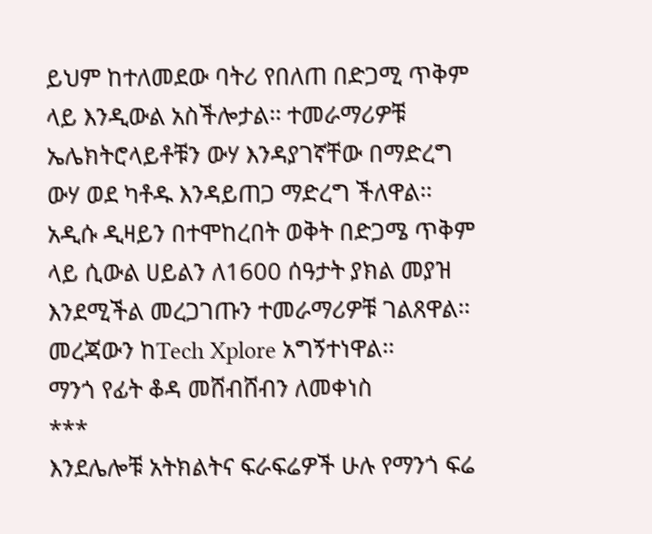ይህም ከተለመደው ባትሪ የበለጠ በድጋሚ ጥቅም ላይ እንዲውል አስችሎታል፡፡ ተመራማሪዎቹ ኤሌክትሮላይቶቹን ውሃ እንዳያገኛቸው በማድረግ ውሃ ወደ ካቶዱ እንዳይጠጋ ማድረግ ችለዋል፡፡ አዲሱ ዲዛይን በተሞከረበት ወቅት በድጋሜ ጥቅም ላይ ሲውል ሀይልን ለ1600 ሰዓታት ያክል መያዝ እንደሚችል መረጋገጡን ተመራማሪዎቹ ገልጸዋል፡፡ መረጃውን ከTech Xplore አግኝተነዋል፡፡
ማንጎ የፊት ቆዳ መሸብሸብን ለመቀነስ
***
እንደሌሎቹ አትክልትና ፍራፍሬዎች ሁሉ የማንጎ ፍሬ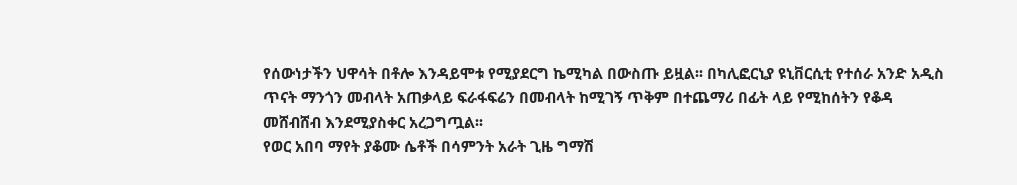የሰውነታችን ህዋሳት በቶሎ እንዳይሞቱ የሚያደርግ ኬሚካል በውስጡ ይዟል፡፡ በካሊፎርኒያ ዩኒቨርሲቲ የተሰራ አንድ አዲስ ጥናት ማንጎን መብላት አጠቃላይ ፍራፋፍሬን በመብላት ከሚገኝ ጥቅም በተጨማሪ በፊት ላይ የሚከሰትን የቆዳ መሸብሸብ እንደሚያስቀር አረጋግጧል፡፡
የወር አበባ ማየት ያቆሙ ሴቶች በሳምንት አራት ጊዜ ግማሽ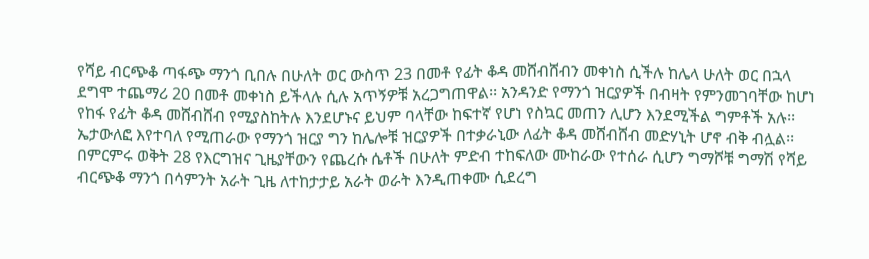የሻይ ብርጭቆ ጣፋጭ ማንጎ ቢበሉ በሁለት ወር ውስጥ 23 በመቶ የፊት ቆዳ መሸብሸብን መቀነስ ሲችሉ ከሌላ ሁለት ወር በኋላ ደግሞ ተጨማሪ 20 በመቶ መቀነስ ይችላሉ ሲሉ አጥኝዎቹ አረጋግጠዋል፡፡ አንዳንድ የማንጎ ዝርያዎች በብዛት የምንመገባቸው ከሆነ የከፋ የፊት ቆዳ መሸብሸብ የሚያስከትሉ እንደሆኑና ይህም ባላቸው ከፍተኛ የሆነ የስኳር መጠን ሊሆን እንደሚችል ግምቶች አሉ፡፡ ኤታውለፎ እየተባለ የሚጠራው የማንጎ ዝርያ ግን ከሌሎቹ ዝርያዎች በተቃራኒው ለፊት ቆዳ መሸብሸብ መድሃኒት ሆኖ ብቅ ብሏል፡፡
በምርምሩ ወቅት 28 የእርግዝና ጊዜያቸውን የጨረሱ ሴቶች በሁለት ምድብ ተከፍለው ሙከራው የተሰራ ሲሆን ግማሾቹ ግማሽ የሻይ ብርጭቆ ማንጎ በሳምንት አራት ጊዜ ለተከታታይ አራት ወራት እንዲጠቀሙ ሲደረግ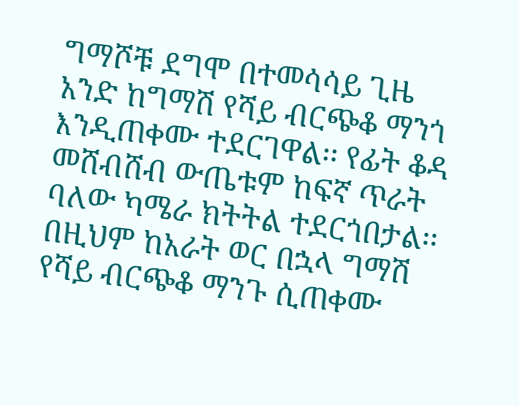ግማሾቹ ደግሞ በተመሳሳይ ጊዜ አንድ ከግማሽ የሻይ ብርጭቆ ማንጎ እንዲጠቀሙ ተደርገዋል፡፡ የፊት ቆዳ መሸብሸብ ውጤቱም ከፍኛ ጥራት ባለው ካሜራ ክትትል ተደርጎበታል፡፡
በዚህም ከአራት ወር በኋላ ግማሽ የሻይ ብርጭቆ ማንጉ ሲጠቀሙ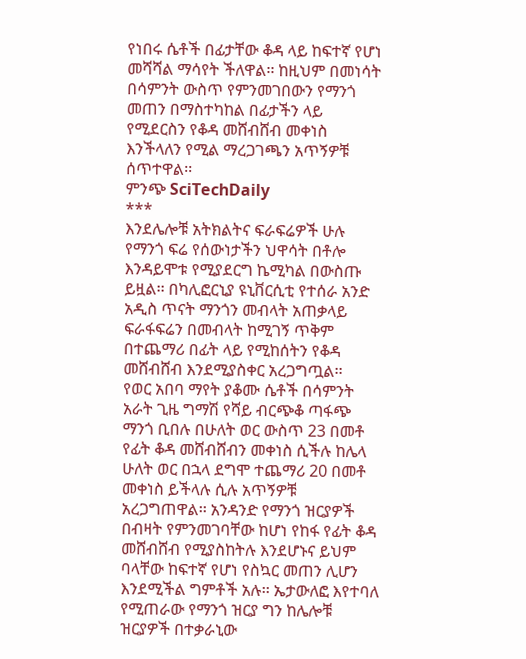የነበሩ ሴቶች በፊታቸው ቆዳ ላይ ከፍተኛ የሆነ መሻሻል ማሳየት ችለዋል፡፡ ከዚህም በመነሳት በሳምንት ውስጥ የምንመገበውን የማንጎ መጠን በማስተካከል በፊታችን ላይ የሚደርስን የቆዳ መሸብሸብ መቀነስ እንችላለን የሚል ማረጋገጫን አጥኝዎቹ ሰጥተዋል፡፡
ምንጭ SciTechDaily
***
እንደሌሎቹ አትክልትና ፍራፍሬዎች ሁሉ የማንጎ ፍሬ የሰውነታችን ህዋሳት በቶሎ እንዳይሞቱ የሚያደርግ ኬሚካል በውስጡ ይዟል፡፡ በካሊፎርኒያ ዩኒቨርሲቲ የተሰራ አንድ አዲስ ጥናት ማንጎን መብላት አጠቃላይ ፍራፋፍሬን በመብላት ከሚገኝ ጥቅም በተጨማሪ በፊት ላይ የሚከሰትን የቆዳ መሸብሸብ እንደሚያስቀር አረጋግጧል፡፡
የወር አበባ ማየት ያቆሙ ሴቶች በሳምንት አራት ጊዜ ግማሽ የሻይ ብርጭቆ ጣፋጭ ማንጎ ቢበሉ በሁለት ወር ውስጥ 23 በመቶ የፊት ቆዳ መሸብሸብን መቀነስ ሲችሉ ከሌላ ሁለት ወር በኋላ ደግሞ ተጨማሪ 20 በመቶ መቀነስ ይችላሉ ሲሉ አጥኝዎቹ አረጋግጠዋል፡፡ አንዳንድ የማንጎ ዝርያዎች በብዛት የምንመገባቸው ከሆነ የከፋ የፊት ቆዳ መሸብሸብ የሚያስከትሉ እንደሆኑና ይህም ባላቸው ከፍተኛ የሆነ የስኳር መጠን ሊሆን እንደሚችል ግምቶች አሉ፡፡ ኤታውለፎ እየተባለ የሚጠራው የማንጎ ዝርያ ግን ከሌሎቹ ዝርያዎች በተቃራኒው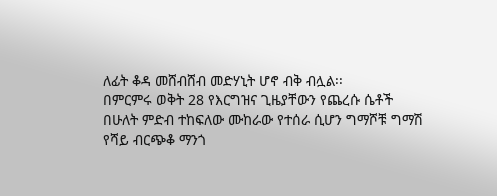ለፊት ቆዳ መሸብሸብ መድሃኒት ሆኖ ብቅ ብሏል፡፡
በምርምሩ ወቅት 28 የእርግዝና ጊዜያቸውን የጨረሱ ሴቶች በሁለት ምድብ ተከፍለው ሙከራው የተሰራ ሲሆን ግማሾቹ ግማሽ የሻይ ብርጭቆ ማንጎ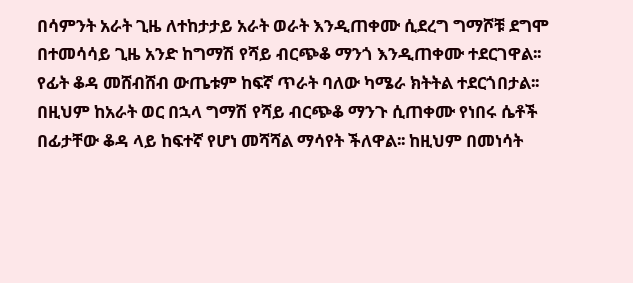በሳምንት አራት ጊዜ ለተከታታይ አራት ወራት እንዲጠቀሙ ሲደረግ ግማሾቹ ደግሞ በተመሳሳይ ጊዜ አንድ ከግማሽ የሻይ ብርጭቆ ማንጎ እንዲጠቀሙ ተደርገዋል፡፡ የፊት ቆዳ መሸብሸብ ውጤቱም ከፍኛ ጥራት ባለው ካሜራ ክትትል ተደርጎበታል፡፡
በዚህም ከአራት ወር በኋላ ግማሽ የሻይ ብርጭቆ ማንጉ ሲጠቀሙ የነበሩ ሴቶች በፊታቸው ቆዳ ላይ ከፍተኛ የሆነ መሻሻል ማሳየት ችለዋል፡፡ ከዚህም በመነሳት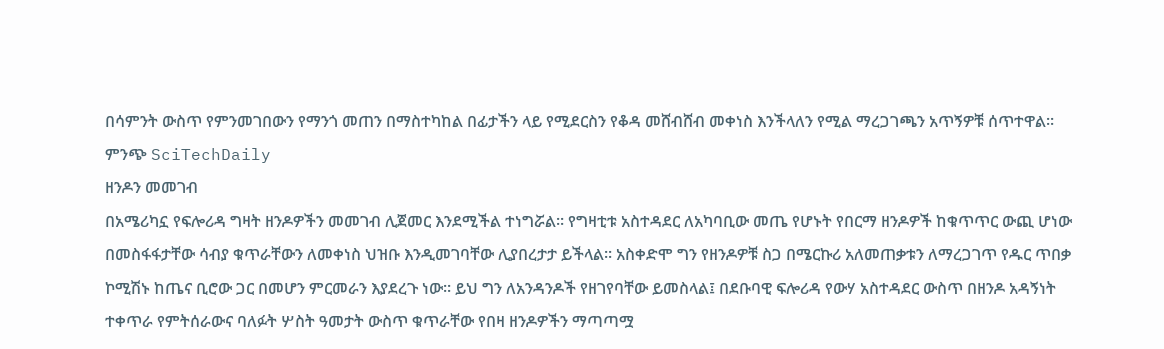በሳምንት ውስጥ የምንመገበውን የማንጎ መጠን በማስተካከል በፊታችን ላይ የሚደርስን የቆዳ መሸብሸብ መቀነስ እንችላለን የሚል ማረጋገጫን አጥኝዎቹ ሰጥተዋል፡፡
ምንጭ SciTechDaily
ዘንዶን መመገብ
በአሜሪካኗ የፍሎሪዳ ግዛት ዘንዶዎችን መመገብ ሊጀመር እንደሚችል ተነግሯል፡፡ የግዛቲቱ አስተዳደር ለአካባቢው መጤ የሆኑት የበርማ ዘንዶዎች ከቁጥጥር ውጪ ሆነው በመስፋፋታቸው ሳብያ ቁጥራቸውን ለመቀነስ ህዝቡ እንዲመገባቸው ሊያበረታታ ይችላል፡፡ አስቀድሞ ግን የዘንዶዎቹ ስጋ በሜርኩሪ አለመጠቃቱን ለማረጋገጥ የዱር ጥበቃ ኮሚሽኑ ከጤና ቢሮው ጋር በመሆን ምርመራን እያደረጉ ነው፡፡ ይህ ግን ለአንዳንዶች የዘገየባቸው ይመስላል፤ በደቡባዊ ፍሎሪዳ የውሃ አስተዳደር ውስጥ በዘንዶ አዳኝነት ተቀጥራ የምትሰራውና ባለፉት ሦስት ዓመታት ውስጥ ቁጥራቸው የበዛ ዘንዶዎችን ማጣጣሟ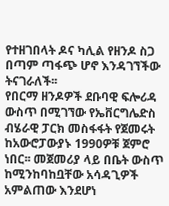የተዘገበላት ዶና ካሊል የዘንዶ ስጋ በጣም ጣፋጭ ሆኖ እንዳገኘችው ትናገራለች፡፡
የበርማ ዘንዶዎች ደቡባዊ ፍሎሪዳ ውስጥ በሚገኘው የኤቨርግሌድስ ብሄራዊ ፓርክ መስፋፋት የጀመሩት ከአውሮፓውያኑ 1990ዎቹ ጀምሮ ነበር፡፡ መጀመሪያ ላይ በቤት ውስጥ ከሚንከባከቧቸው አሳዳጊዎች አምልጠው እንደሆነ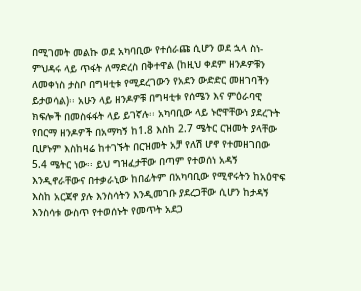በሚገመት መልኩ ወደ አካባቢው የተሰራጩ ሲሆን ወደ ኋላ ስነ-ምህዳሩ ላይ ጥፋት ለማድረስ በቅተዋል (ከዚህ ቀደም ዘንዶዎቹን ለመቀነስ ታስቦ በግዛቲቱ የሚደረገውን የአደን ውድድር መዘገባችን ይታወሳል)፡፡ አሁን ላይ ዘንዶዎቹ በግዛቲቱ የሰሜን እና ምዕራባዊ ክፍሎች በመስፋፋት ላይ ይገኛሉ፡፡ አካባቢው ላይ ኑሮዋቸውነ ያደረጉት የበርማ ዘንዶዎች በአማካኝ ከ1.8 እስከ 2.7 ሜትር ርዝመት ያላቸው ቢሆኑም እስከዛሬ ከተገኙት በርዝመት አቻ የለሽ ሆኖ የተመዘገበው 5.4 ሜትር ነው፡፡ ይህ ግዝፈታቸው በጣም የተወሰነ አዳኝ እንዲኖራቸውና በተቃራኒው ከበፊትም በአካባቢው የሚኖሩትን ከአዕዋፍ እስከ አርጃኖ ያሉ እንስሳትን እንዲመገቡ ያደረጋቸው ሲሆን ከታዳኝ እንስሳቱ ውስጥ የተወሰኑት የመጥት አደጋ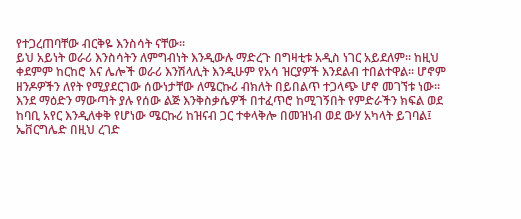የተጋረጠባቸው ብርቅዬ እንስሳት ናቸው፡፡
ይህ አይነት ወራሪ እንስሳትን ለምግብነት እንዲውሉ ማድረጉ በግዛቲቱ አዲስ ነገር አይደለም፡፡ ከዚህ ቀደምም ከርከሮ እና ሌሎች ወራሪ እንሽላሊት እንዲሁም የአሳ ዝርያዎች እንደልብ ተበልተዋል፡፡ ሆኖም ዘንዶዎችን ለየት የሚያደርገው ሰውነታቸው ለሜርኩሪ ብክለት በይበልጥ ተጋላጭ ሆኖ መገኘቱ ነው፡፡ እንደ ማዕድን ማውጣት ያሉ የሰው ልጅ እንቅስቃሴዎች በተፈጥሮ ከሚገኝበት የምድራችን ክፍል ወደ ከባቢ አየር እንዲለቀቅ የሆነው ሜርኩሪ ከዝናብ ጋር ተቀላቅሎ በመዝነብ ወደ ውሃ አካላት ይገባል፤ ኤቨርግሌድ በዚህ ረገድ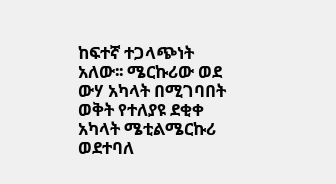ከፍተኛ ተጋላጭነት አለው፡፡ ሜርኩሪው ወደ ውሃ አካላት በሚገባበት ወቅት የተለያዩ ደቂቀ አካላት ሜቲልሜርኩሪ ወደተባለ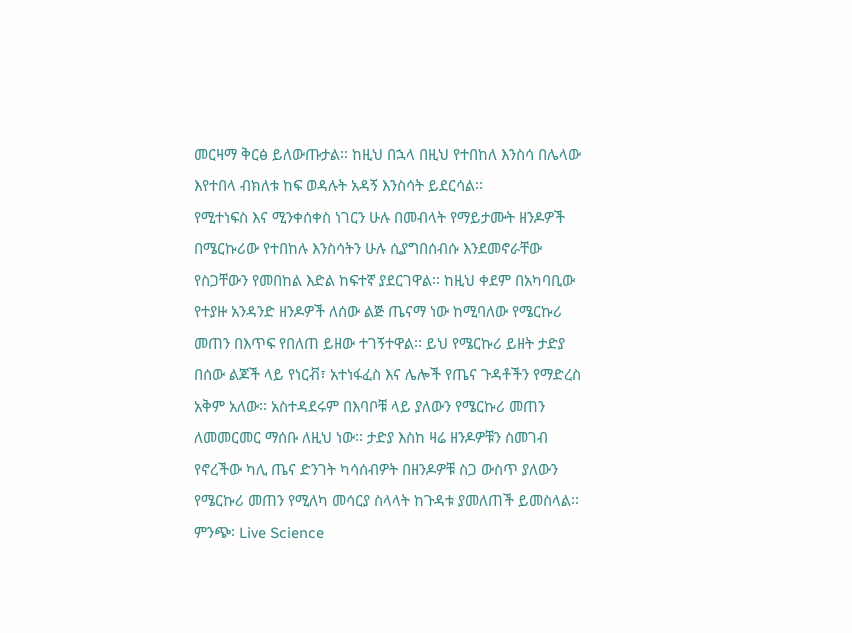መርዛማ ቅርፅ ይለውጡታል፡፡ ከዚህ በኋላ በዚህ የተበከለ እንስሳ በሌላው እየተበላ ብክለቱ ከፍ ወዳሉት አዳኝ እንስሳት ይደርሳል፡፡
የሚተነፍስ እና ሚንቀሰቀስ ነገርን ሁሉ በመብላት የማይታሙት ዘንዶዎች በሜርኩሪው የተበከሉ እንስሳትን ሁሉ ሲያግበሰብሱ እንደመኖራቸው የስጋቸውን የመበከል እድል ከፍተኛ ያደርገዋል፡፡ ከዚህ ቀደም በአካባቢው የተያዙ አንዳንድ ዘንዶዎች ለሰው ልጅ ጤናማ ነው ከሚባለው የሜርኩሪ መጠን በእጥፍ የበለጠ ይዘው ተገኝተዋል፡፡ ይህ የሜርኩሪ ይዘት ታድያ በሰው ልጆች ላይ የነርቭ፣ አተነፋፈስ እና ሌሎች የጤና ጉዳቶችን የማድረስ አቅም አለው፡፡ አስተዳደሩም በእባቦቹ ላይ ያለውን የሜርኩሪ መጠን ለመመርመር ማሰቡ ለዚህ ነው፡፡ ታድያ እስከ ዛሬ ዘንዶዎቹን ስመገብ የኖረችው ካሊ ጤና ድንገት ካሳሰብዎት በዘንዶዎቹ ስጋ ውስጥ ያለውን የሜርኩሪ መጠን የሚለካ መሳርያ ስላላት ከጉዳቱ ያመለጠች ይመስላል፡፡
ምንጭ፡ Live Science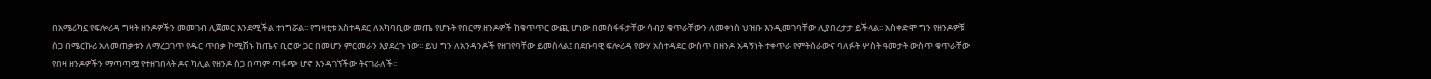በአሜሪካኗ የፍሎሪዳ ግዛት ዘንዶዎችን መመገብ ሊጀመር እንደሚችል ተነግሯል፡፡ የግዛቲቱ አስተዳደር ለአካባቢው መጤ የሆኑት የበርማ ዘንዶዎች ከቁጥጥር ውጪ ሆነው በመስፋፋታቸው ሳብያ ቁጥራቸውን ለመቀነስ ህዝቡ እንዲመገባቸው ሊያበረታታ ይችላል፡፡ አስቀድሞ ግን የዘንዶዎቹ ስጋ በሜርኩሪ አለመጠቃቱን ለማረጋገጥ የዱር ጥበቃ ኮሚሽኑ ከጤና ቢሮው ጋር በመሆን ምርመራን እያደረጉ ነው፡፡ ይህ ግን ለአንዳንዶች የዘገየባቸው ይመስላል፤ በደቡባዊ ፍሎሪዳ የውሃ አስተዳደር ውስጥ በዘንዶ አዳኝነት ተቀጥራ የምትሰራውና ባለፉት ሦስት ዓመታት ውስጥ ቁጥራቸው የበዛ ዘንዶዎችን ማጣጣሟ የተዘገበላት ዶና ካሊል የዘንዶ ስጋ በጣም ጣፋጭ ሆኖ እንዳገኘችው ትናገራለች፡፡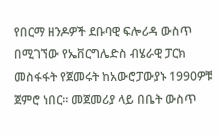የበርማ ዘንዶዎች ደቡባዊ ፍሎሪዳ ውስጥ በሚገኘው የኤቨርግሌድስ ብሄራዊ ፓርክ መስፋፋት የጀመሩት ከአውሮፓውያኑ 1990ዎቹ ጀምሮ ነበር፡፡ መጀመሪያ ላይ በቤት ውስጥ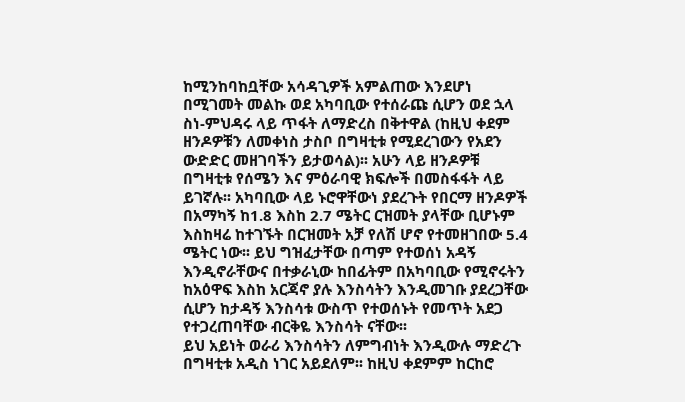ከሚንከባከቧቸው አሳዳጊዎች አምልጠው እንደሆነ በሚገመት መልኩ ወደ አካባቢው የተሰራጩ ሲሆን ወደ ኋላ ስነ-ምህዳሩ ላይ ጥፋት ለማድረስ በቅተዋል (ከዚህ ቀደም ዘንዶዎቹን ለመቀነስ ታስቦ በግዛቲቱ የሚደረገውን የአደን ውድድር መዘገባችን ይታወሳል)፡፡ አሁን ላይ ዘንዶዎቹ በግዛቲቱ የሰሜን እና ምዕራባዊ ክፍሎች በመስፋፋት ላይ ይገኛሉ፡፡ አካባቢው ላይ ኑሮዋቸውነ ያደረጉት የበርማ ዘንዶዎች በአማካኝ ከ1.8 እስከ 2.7 ሜትር ርዝመት ያላቸው ቢሆኑም እስከዛሬ ከተገኙት በርዝመት አቻ የለሽ ሆኖ የተመዘገበው 5.4 ሜትር ነው፡፡ ይህ ግዝፈታቸው በጣም የተወሰነ አዳኝ እንዲኖራቸውና በተቃራኒው ከበፊትም በአካባቢው የሚኖሩትን ከአዕዋፍ እስከ አርጃኖ ያሉ እንስሳትን እንዲመገቡ ያደረጋቸው ሲሆን ከታዳኝ እንስሳቱ ውስጥ የተወሰኑት የመጥት አደጋ የተጋረጠባቸው ብርቅዬ እንስሳት ናቸው፡፡
ይህ አይነት ወራሪ እንስሳትን ለምግብነት እንዲውሉ ማድረጉ በግዛቲቱ አዲስ ነገር አይደለም፡፡ ከዚህ ቀደምም ከርከሮ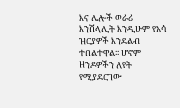እና ሌሎች ወራሪ እንሽላሊት እንዲሁም የአሳ ዝርያዎች እንደልብ ተበልተዋል፡፡ ሆኖም ዘንዶዎችን ለየት የሚያደርገው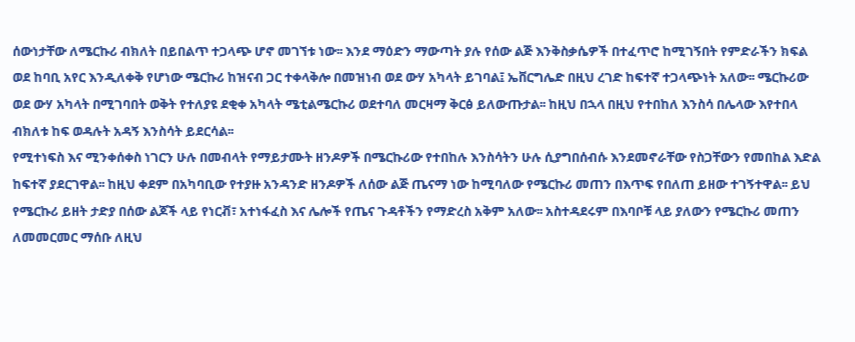ሰውነታቸው ለሜርኩሪ ብክለት በይበልጥ ተጋላጭ ሆኖ መገኘቱ ነው፡፡ እንደ ማዕድን ማውጣት ያሉ የሰው ልጅ እንቅስቃሴዎች በተፈጥሮ ከሚገኝበት የምድራችን ክፍል ወደ ከባቢ አየር እንዲለቀቅ የሆነው ሜርኩሪ ከዝናብ ጋር ተቀላቅሎ በመዝነብ ወደ ውሃ አካላት ይገባል፤ ኤቨርግሌድ በዚህ ረገድ ከፍተኛ ተጋላጭነት አለው፡፡ ሜርኩሪው ወደ ውሃ አካላት በሚገባበት ወቅት የተለያዩ ደቂቀ አካላት ሜቲልሜርኩሪ ወደተባለ መርዛማ ቅርፅ ይለውጡታል፡፡ ከዚህ በኋላ በዚህ የተበከለ እንስሳ በሌላው እየተበላ ብክለቱ ከፍ ወዳሉት አዳኝ እንስሳት ይደርሳል፡፡
የሚተነፍስ እና ሚንቀሰቀስ ነገርን ሁሉ በመብላት የማይታሙት ዘንዶዎች በሜርኩሪው የተበከሉ እንስሳትን ሁሉ ሲያግበሰብሱ እንደመኖራቸው የስጋቸውን የመበከል እድል ከፍተኛ ያደርገዋል፡፡ ከዚህ ቀደም በአካባቢው የተያዙ አንዳንድ ዘንዶዎች ለሰው ልጅ ጤናማ ነው ከሚባለው የሜርኩሪ መጠን በእጥፍ የበለጠ ይዘው ተገኝተዋል፡፡ ይህ የሜርኩሪ ይዘት ታድያ በሰው ልጆች ላይ የነርቭ፣ አተነፋፈስ እና ሌሎች የጤና ጉዳቶችን የማድረስ አቅም አለው፡፡ አስተዳደሩም በእባቦቹ ላይ ያለውን የሜርኩሪ መጠን ለመመርመር ማሰቡ ለዚህ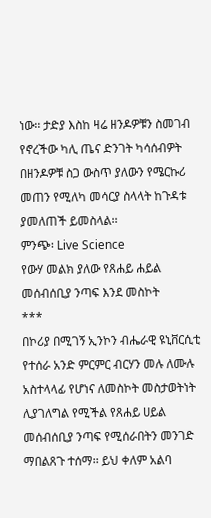ነው፡፡ ታድያ እስከ ዛሬ ዘንዶዎቹን ስመገብ የኖረችው ካሊ ጤና ድንገት ካሳሰብዎት በዘንዶዎቹ ስጋ ውስጥ ያለውን የሜርኩሪ መጠን የሚለካ መሳርያ ስላላት ከጉዳቱ ያመለጠች ይመስላል፡፡
ምንጭ፡ Live Science
የውሃ መልክ ያለው የጸሐይ ሐይል መሰብሰቢያ ንጣፍ እንደ መስኮት
***
በኮሪያ በሚገኝ ኢንኮን ብሔራዊ ዩኒቨርሲቲ የተሰራ አንድ ምርምር ብርሃን መሉ ለሙሉ አስተላላፊ የሆነና ለመስኮት መስታወትነት ሊያገለግል የሚችል የጸሐይ ሀይል መሰብሰቢያ ንጣፍ የሚሰራበትን መንገድ ማበልጸጉ ተሰማ፡፡ ይህ ቀለም አልባ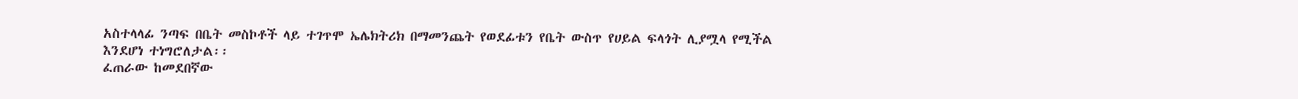አስተላላፊ ንጣፍ በቤት መስኮቶች ላይ ተገጥሞ ኤሌክትሪክ በማመንጨት የወደፊቱን የቤት ውስጥ የሀይል ፍላጎት ሊያሟላ የሚችል እንደሆነ ተነግሮለታል፡፡
ፈጠራው ከመደበኛው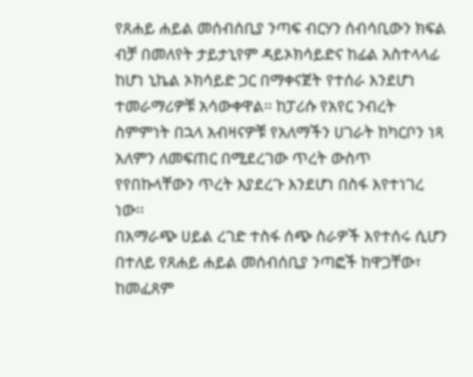የጸሐይ ሐይል መሰብሰቢያ ንጣፍ ብርሃን ሰብሳቢውን ክፍል ብቻ በመለየት ታይታኒየም ዳይኦክሳይድና ከፊል አስተላላፊ ከሆነ ኒኬል ኦክሳይድ ጋር በማቀናጀት የተሰራ እንደሆነ ተመራማሪዎቹ አሳውቀዋል፡፡ ከፓሪሱ የአየር ንብረት ስምምነት በኋላ አብዛናዎቹ የአለማችን ሀገራት ከካርቦን ነጻ አለምን ለመፍጠር በሚደረገው ጥረት ውስጥ የየበኩላቸውን ጥረት እያደረጉ እንደሆነ በስፋ እየተነገረ ነው፡፡
በአማራጭ ሀይል ረገድ ተስፋ ሰጭ ስራዎች እየተሰሩ ሲሆን በተለይ የጸሐይ ሐይል መሰብሰቢያ ንጣፎች ከዋጋቸው፣ ከመፈጸም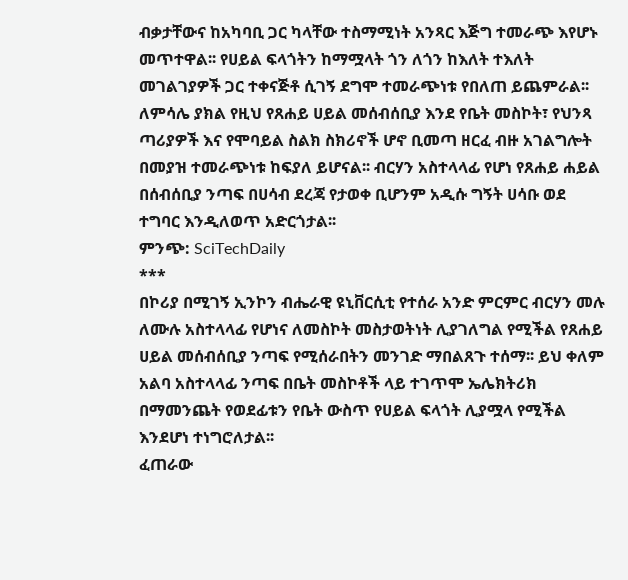ብቃታቸውና ከአካባቢ ጋር ካላቸው ተስማሚነት አንጻር እጅግ ተመራጭ እየሆኑ መጥተዋል፡፡ የሀይል ፍላጎትን ከማሟላት ጎን ለጎን ከእለት ተእለት መገልገያዎች ጋር ተቀናጅቶ ሲገኝ ደግሞ ተመራጭነቱ የበለጠ ይጨምራል፡፡
ለምሳሌ ያክል የዚህ የጸሐይ ሀይል መሰብሰቢያ እንደ የቤት መስኮት፣ የህንጻ ጣሪያዎች እና የሞባይል ስልክ ስክሪኖች ሆኖ ቢመጣ ዘርፈ ብዙ አገልግሎት በመያዝ ተመራጭነቱ ከፍያለ ይሆናል፡፡ ብርሃን አስተላላፊ የሆነ የጸሐይ ሐይል በሰብሰቢያ ንጣፍ በሀሳብ ደረጃ የታወቀ ቢሆንም አዲሱ ግኝት ሀሳቡ ወደ ተግባር እንዲለወጥ አድርጎታል፡፡
ምንጭ: SciTechDaily
***
በኮሪያ በሚገኝ ኢንኮን ብሔራዊ ዩኒቨርሲቲ የተሰራ አንድ ምርምር ብርሃን መሉ ለሙሉ አስተላላፊ የሆነና ለመስኮት መስታወትነት ሊያገለግል የሚችል የጸሐይ ሀይል መሰብሰቢያ ንጣፍ የሚሰራበትን መንገድ ማበልጸጉ ተሰማ፡፡ ይህ ቀለም አልባ አስተላላፊ ንጣፍ በቤት መስኮቶች ላይ ተገጥሞ ኤሌክትሪክ በማመንጨት የወደፊቱን የቤት ውስጥ የሀይል ፍላጎት ሊያሟላ የሚችል እንደሆነ ተነግሮለታል፡፡
ፈጠራው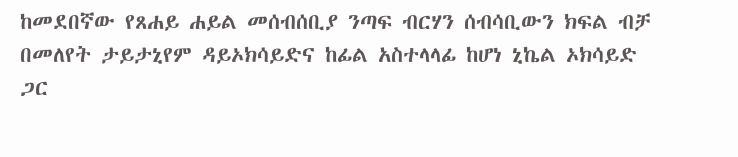ከመደበኛው የጸሐይ ሐይል መሰብሰቢያ ንጣፍ ብርሃን ሰብሳቢውን ክፍል ብቻ በመለየት ታይታኒየም ዳይኦክሳይድና ከፊል አስተላላፊ ከሆነ ኒኬል ኦክሳይድ ጋር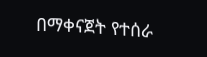በማቀናጀት የተሰራ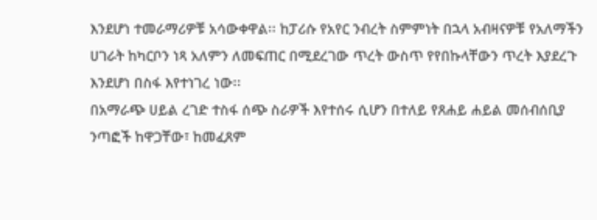እንደሆነ ተመራማሪዎቹ አሳውቀዋል፡፡ ከፓሪሱ የአየር ንብረት ስምምነት በኋላ አብዛናዎቹ የአለማችን ሀገራት ከካርቦን ነጻ አለምን ለመፍጠር በሚደረገው ጥረት ውስጥ የየበኩላቸውን ጥረት እያደረጉ እንደሆነ በስፋ እየተነገረ ነው፡፡
በአማራጭ ሀይል ረገድ ተስፋ ሰጭ ስራዎች እየተሰሩ ሲሆን በተለይ የጸሐይ ሐይል መሰብሰቢያ ንጣፎች ከዋጋቸው፣ ከመፈጸም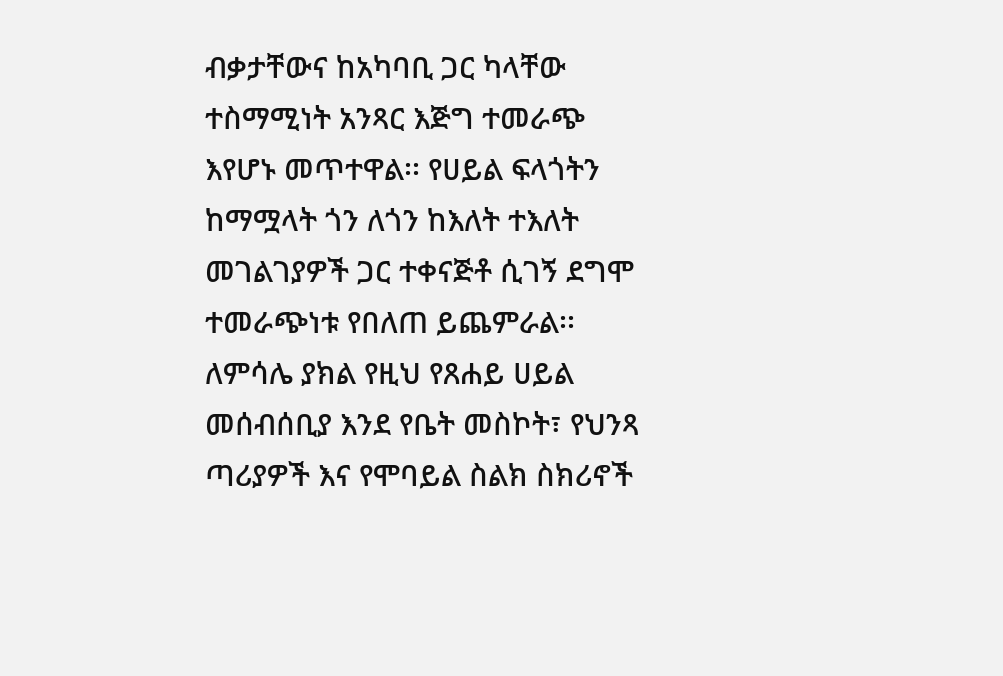ብቃታቸውና ከአካባቢ ጋር ካላቸው ተስማሚነት አንጻር እጅግ ተመራጭ እየሆኑ መጥተዋል፡፡ የሀይል ፍላጎትን ከማሟላት ጎን ለጎን ከእለት ተእለት መገልገያዎች ጋር ተቀናጅቶ ሲገኝ ደግሞ ተመራጭነቱ የበለጠ ይጨምራል፡፡
ለምሳሌ ያክል የዚህ የጸሐይ ሀይል መሰብሰቢያ እንደ የቤት መስኮት፣ የህንጻ ጣሪያዎች እና የሞባይል ስልክ ስክሪኖች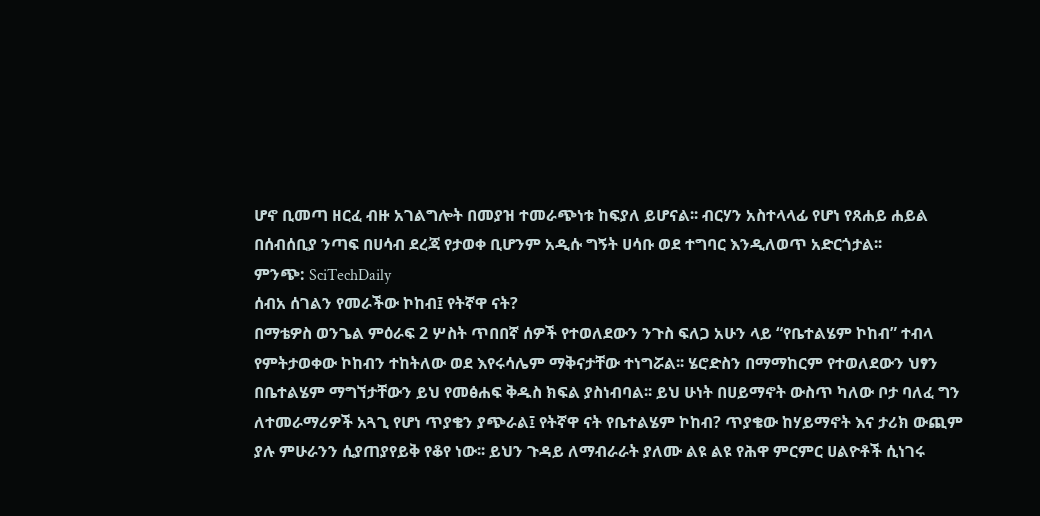ሆኖ ቢመጣ ዘርፈ ብዙ አገልግሎት በመያዝ ተመራጭነቱ ከፍያለ ይሆናል፡፡ ብርሃን አስተላላፊ የሆነ የጸሐይ ሐይል በሰብሰቢያ ንጣፍ በሀሳብ ደረጃ የታወቀ ቢሆንም አዲሱ ግኝት ሀሳቡ ወደ ተግባር እንዲለወጥ አድርጎታል፡፡
ምንጭ: SciTechDaily
ሰብአ ሰገልን የመራችው ኮከብ፤ የትኛዋ ናት?
በማቴዎስ ወንጌል ምዕራፍ 2 ሦስት ጥበበኛ ሰዎች የተወለደውን ንጉስ ፍለጋ አሁን ላይ “የቤተልሄም ኮከብ” ተብላ የምትታወቀው ኮከብን ተከትለው ወደ እየሩሳሌም ማቅናታቸው ተነግሯል፡፡ ሄሮድስን በማማከርም የተወለደውን ህፃን በቤተልሄም ማግኘታቸውን ይህ የመፅሐፍ ቅዱስ ክፍል ያስነብባል፡፡ ይህ ሁነት በሀይማኖት ውስጥ ካለው ቦታ ባለፈ ግን ለተመራማሪዎች አጓጊ የሆነ ጥያቄን ያጭራል፤ የትኛዋ ናት የቤተልሄም ኮከብ? ጥያቄው ከሃይማኖት እና ታሪክ ውጪም ያሉ ምሁራንን ሲያጠያየይቅ የቆየ ነው፡፡ ይህን ጉዳይ ለማብራራት ያለሙ ልዩ ልዩ የሕዋ ምርምር ሀልዮቶች ሲነገሩ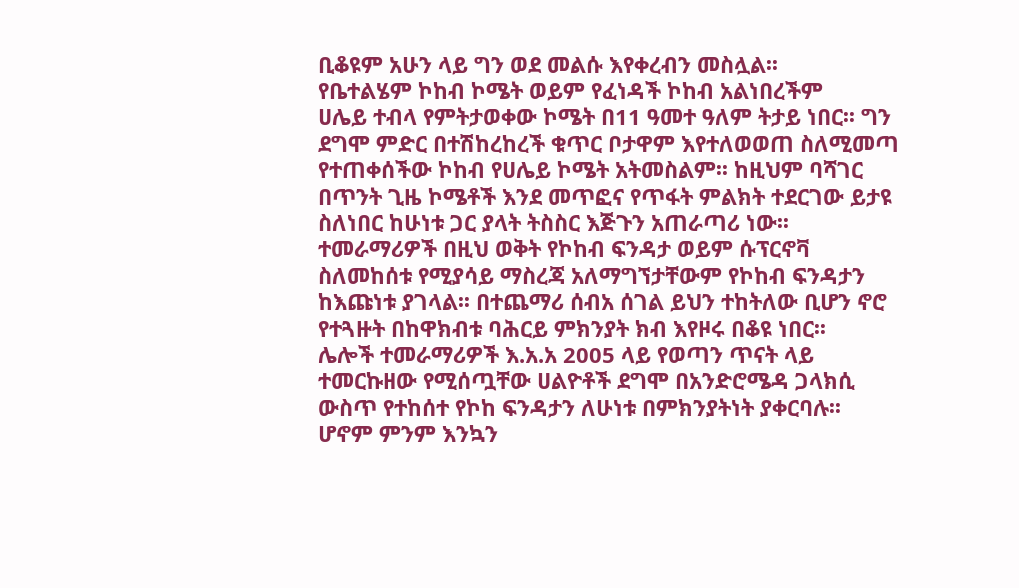ቢቆዩም አሁን ላይ ግን ወደ መልሱ እየቀረብን መስሏል፡፡
የቤተልሄም ኮከብ ኮሜት ወይም የፈነዳች ኮከብ አልነበረችም
ሀሌይ ተብላ የምትታወቀው ኮሜት በ11 ዓመተ ዓለም ትታይ ነበር፡፡ ግን ደግሞ ምድር በተሽከረከረች ቁጥር ቦታዋም እየተለወወጠ ስለሚመጣ የተጠቀሰችው ኮከብ የሀሌይ ኮሜት አትመስልም፡፡ ከዚህም ባሻገር በጥንት ጊዜ ኮሜቶች እንደ መጥፎና የጥፋት ምልክት ተደርገው ይታዩ ስለነበር ከሁነቱ ጋር ያላት ትስስር እጅጉን አጠራጣሪ ነው፡፡
ተመራማሪዎች በዚህ ወቅት የኮከብ ፍንዳታ ወይም ሱፕርኖቫ ስለመከሰቱ የሚያሳይ ማስረጃ አለማግኘታቸውም የኮከብ ፍንዳታን ከእጩነቱ ያገላል፡፡ በተጨማሪ ሰብአ ሰገል ይህን ተከትለው ቢሆን ኖሮ የተጓዙት በከዋክብቱ ባሕርይ ምክንያት ክብ እየዞሩ በቆዩ ነበር፡፡
ሌሎች ተመራማሪዎች እ.አ.አ 2005 ላይ የወጣን ጥናት ላይ ተመርኩዘው የሚሰጧቸው ሀልዮቶች ደግሞ በአንድሮሜዳ ጋላክሲ ውስጥ የተከሰተ የኮከ ፍንዳታን ለሁነቱ በምክንያትነት ያቀርባሉ፡፡ ሆኖም ምንም እንኳን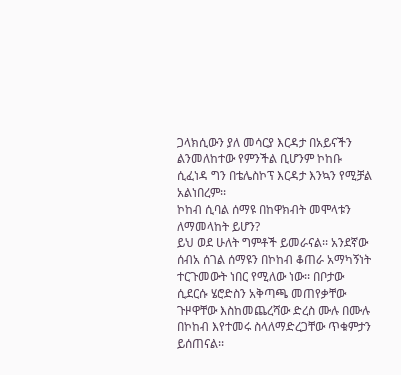ጋላክሲውን ያለ መሳርያ እርዳታ በአይናችን ልንመለከተው የምንችል ቢሆንም ኮከቡ ሲፈነዳ ግን በቴሌስኮፕ እርዳታ እንኳን የሚቻል አልነበረም፡፡
ኮከብ ሲባል ሰማዩ በከዋክብት መሞላቱን ለማመላከት ይሆን?
ይህ ወደ ሁለት ግምቶች ይመራናል፡፡ አንደኛው ሰብአ ሰገል ሰማዩን በኮከብ ቆጠራ አማካኝነት ተርጉመውት ነበር የሚለው ነው፡፡ በቦታው ሲደርሱ ሄሮድስን አቅጣጫ መጠየቃቸው ጉዞዋቸው እስከመጨረሻው ድረስ ሙሉ በሙሉ በኮከብ እየተመሩ ስላለማድረጋቸው ጥቁምታን ይሰጠናል፡፡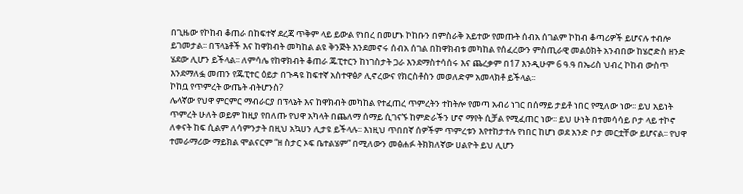በጊዜው የኮከብ ቆጠራ በከፍተኛ ደረጃ ጥቅም ላይ ይውል የነበረ በመሆኑ ኮከቡን በምስራቅ አይተው የመጡት ሰብአ ሰገልም ኮከብ ቆጣሪዎች ይሆናሉ ተብሎ ይገመታል፡፡ በፕላኔቶች እና ከዋክብት መካከል ልዩ ቅንጅት እንደመኖሩ ሰብአ ሰገል በከዋክብቱ መካከል የሰፈረውን ምስጢራዊ መልዕክት አንብበው ከሄሮድስ ዘንድ ሄደው ሊሆን ይችላል፡፡ ለምሳሌ የከዋክብት ቆጠራ ጁፒተርን ከነገስታት ጋራ እንደማስተሳሰሩ እና ጨረቃም በ17 እንዲሁም 6 ዓ.ዓ በኤሪስ ህብረ ኮከብ ውስጥ እንደማለፏ መጠን የጁፒተር ዕይታ በጉዳዩ ከፍተኛ አስተዋፅዖ ሊኖረውና የክርስቶስን መወለድም አመላክቶ ይችላል፡፡
ኮከቧ የጥምረት ውጤት ብትሆንስ?
ሌላኛው የህዋ ምርምር ማብራርያ በፕላኔት እና ከዋክብት መካከል የተፈጠረ ጥምረትን ተከትሎ የመጣ አብሪ ነገር በሰማይ ታይቶ ነበር የሚለው ነው፡፡ ይህ አይነት ጥምረት ሁለት ወይም ከዚያ የበለጡ የህዋ አካላት በጨለማ ሰማይ ሲገናኙ ከምድራችን ሆኖ ማየት ሲቻል የሚፈጠር ነው፡፡ ይህ ሁነት በተመሳሳይ ቦታ ላይ ተኮኖ ለቀናት ከፍ ሲልም ለሳምንታት በዚህ አኳሀን ሊታዩ ይችላሉ፡፡ እነዚህ ጥበበኛ ሰዎችም ጥምረቱን እየተከታተሉ የነበር ከሆነ ወደ አንድ ቦታ መርቷቸው ይሆናል፡፡ የህዋ ተመራማሪው ማይክል ሞልናርም “ዘ ስታር ኦፍ ቤተልሄም” በሚለውን መፅሐፉ ትክክለኛው ሀልዮት ይህ ሊሆን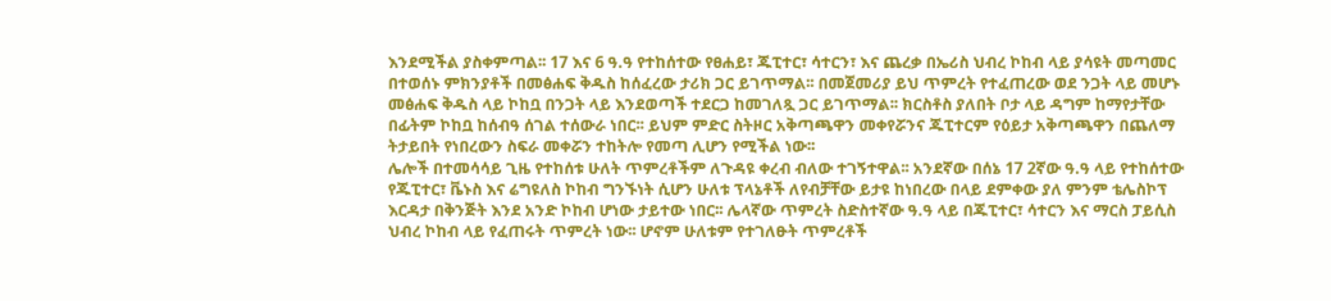እንደሚችል ያስቀምጣል፡፡ 17 እና 6 ዓ.ዓ የተከሰተው የፀሐይ፣ ጁፒተር፣ ሳተርን፣ እና ጨረቃ በኤሪስ ህብረ ኮከብ ላይ ያሳዩት መጣመር በተወሰኑ ምክንያቶች በመፅሐፍ ቅዱስ ከሰፈረው ታሪክ ጋር ይገጥማል፡፡ በመጀመሪያ ይህ ጥምረት የተፈጠረው ወደ ንጋት ላይ መሆኑ መፅሐፍ ቅዱስ ላይ ኮከቧ በንጋት ላይ እንደወጣች ተደርጋ ከመገለጿ ጋር ይገጥማል፡፡ ክርስቶስ ያለበት ቦታ ላይ ዳግም ከማየታቸው በፊትም ኮከቧ ከሰብዓ ሰገል ተሰውራ ነበር፡፡ ይህም ምድር ስትዞር አቅጣጫዋን መቀየሯንና ጁፒተርም የዕይታ አቅጣጫዋን በጨለማ ትታይበት የነበረውን ስፍራ መቀሯን ተከትሎ የመጣ ሊሆን የሚችል ነው፡፡
ሌሎች በተመሳሳይ ጊዜ የተከሰቱ ሁለት ጥምረቶችም ለጉዳዩ ቀረብ ብለው ተገኝተዋል፡፡ አንደኛው በሰኔ 17 2ኛው ዓ.ዓ ላይ የተከሰተው የጁፒተር፣ ቬኑስ እና ሬግዩለስ ኮከብ ግንኙነት ሲሆን ሁለቱ ፕላኔቶች ለየብቻቸው ይታዩ ከነበረው በላይ ደምቀው ያለ ምንም ቴሌስኮፕ እርዳታ በቅንጅት እንደ አንድ ኮከብ ሆነው ታይተው ነበር፡፡ ሌላኛው ጥምረት ስድስተኛው ዓ.ዓ ላይ በጁፒተር፣ ሳተርን እና ማርስ ፓይሲስ ህብረ ኮከብ ላይ የፈጠሩት ጥምረት ነው፡፡ ሆኖም ሁለቱም የተገለፁት ጥምረቶች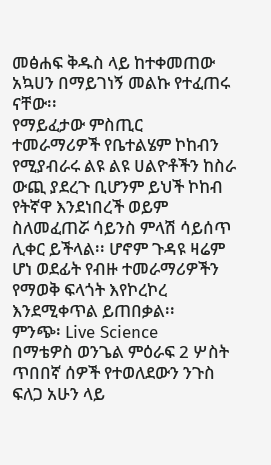መፅሐፍ ቅዱስ ላይ ከተቀመጠው አኳሀን በማይገነኝ መልኩ የተፈጠሩ ናቸው፡፡
የማይፈታው ምስጢር
ተመራማሪዎች የቤተልሄም ኮከብን የሚያብራሩ ልዩ ልዩ ሀልዮቶችን ከስራ ውጪ ያደረጉ ቢሆንም ይህች ኮከብ የትኛዋ እንደነበረች ወይም ስለመፈጠሯ ሳይንስ ምላሽ ሳይሰጥ ሊቀር ይችላል፡፡ ሆኖም ጉዳዩ ዛሬም ሆነ ወደፊት የብዙ ተመራማሪዎችን የማወቅ ፍላጎት እየኮረኮረ እንደሚቀጥል ይጠበቃል፡፡
ምንጭ፡ Live Science
በማቴዎስ ወንጌል ምዕራፍ 2 ሦስት ጥበበኛ ሰዎች የተወለደውን ንጉስ ፍለጋ አሁን ላይ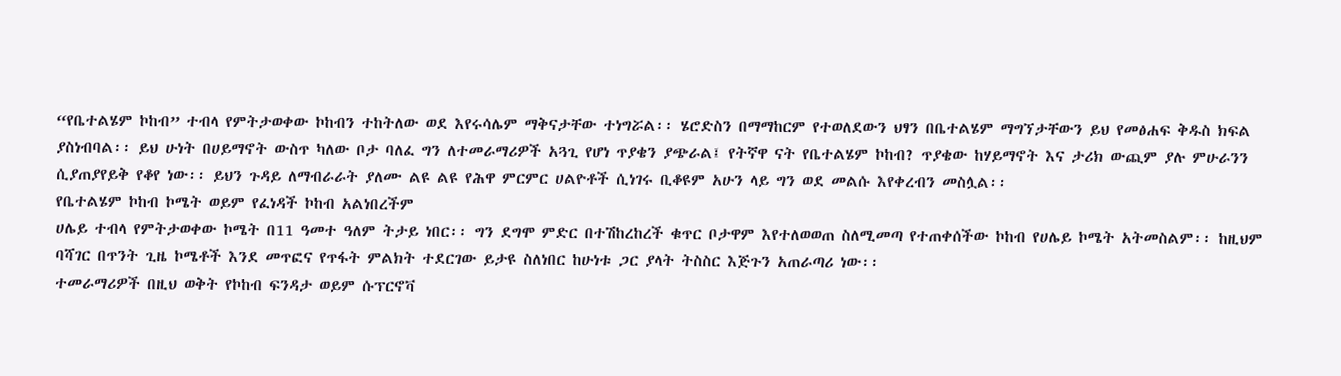“የቤተልሄም ኮከብ” ተብላ የምትታወቀው ኮከብን ተከትለው ወደ እየሩሳሌም ማቅናታቸው ተነግሯል፡፡ ሄሮድስን በማማከርም የተወለደውን ህፃን በቤተልሄም ማግኘታቸውን ይህ የመፅሐፍ ቅዱስ ክፍል ያስነብባል፡፡ ይህ ሁነት በሀይማኖት ውስጥ ካለው ቦታ ባለፈ ግን ለተመራማሪዎች አጓጊ የሆነ ጥያቄን ያጭራል፤ የትኛዋ ናት የቤተልሄም ኮከብ? ጥያቄው ከሃይማኖት እና ታሪክ ውጪም ያሉ ምሁራንን ሲያጠያየይቅ የቆየ ነው፡፡ ይህን ጉዳይ ለማብራራት ያለሙ ልዩ ልዩ የሕዋ ምርምር ሀልዮቶች ሲነገሩ ቢቆዩም አሁን ላይ ግን ወደ መልሱ እየቀረብን መስሏል፡፡
የቤተልሄም ኮከብ ኮሜት ወይም የፈነዳች ኮከብ አልነበረችም
ሀሌይ ተብላ የምትታወቀው ኮሜት በ11 ዓመተ ዓለም ትታይ ነበር፡፡ ግን ደግሞ ምድር በተሽከረከረች ቁጥር ቦታዋም እየተለወወጠ ስለሚመጣ የተጠቀሰችው ኮከብ የሀሌይ ኮሜት አትመስልም፡፡ ከዚህም ባሻገር በጥንት ጊዜ ኮሜቶች እንደ መጥፎና የጥፋት ምልክት ተደርገው ይታዩ ስለነበር ከሁነቱ ጋር ያላት ትስስር እጅጉን አጠራጣሪ ነው፡፡
ተመራማሪዎች በዚህ ወቅት የኮከብ ፍንዳታ ወይም ሱፕርኖቫ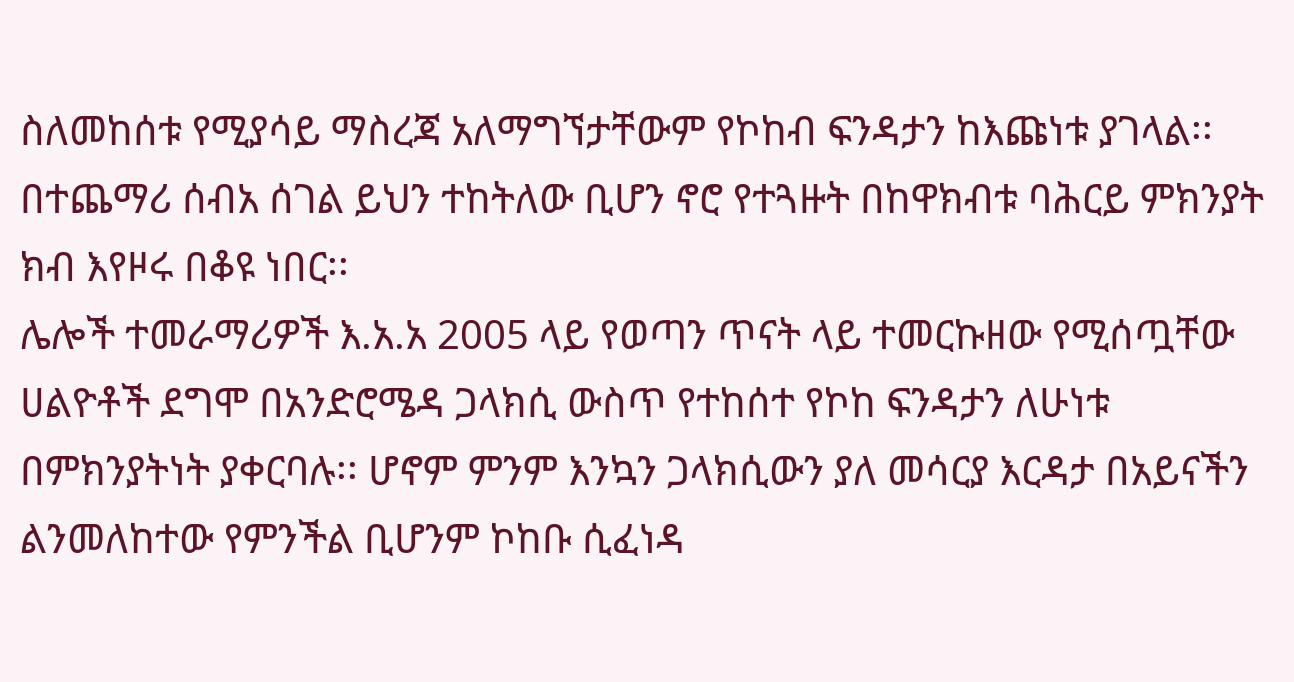ስለመከሰቱ የሚያሳይ ማስረጃ አለማግኘታቸውም የኮከብ ፍንዳታን ከእጩነቱ ያገላል፡፡ በተጨማሪ ሰብአ ሰገል ይህን ተከትለው ቢሆን ኖሮ የተጓዙት በከዋክብቱ ባሕርይ ምክንያት ክብ እየዞሩ በቆዩ ነበር፡፡
ሌሎች ተመራማሪዎች እ.አ.አ 2005 ላይ የወጣን ጥናት ላይ ተመርኩዘው የሚሰጧቸው ሀልዮቶች ደግሞ በአንድሮሜዳ ጋላክሲ ውስጥ የተከሰተ የኮከ ፍንዳታን ለሁነቱ በምክንያትነት ያቀርባሉ፡፡ ሆኖም ምንም እንኳን ጋላክሲውን ያለ መሳርያ እርዳታ በአይናችን ልንመለከተው የምንችል ቢሆንም ኮከቡ ሲፈነዳ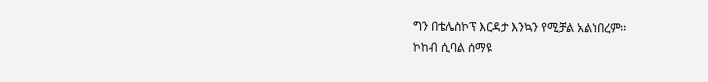ግን በቴሌስኮፕ እርዳታ እንኳን የሚቻል አልነበረም፡፡
ኮከብ ሲባል ሰማዩ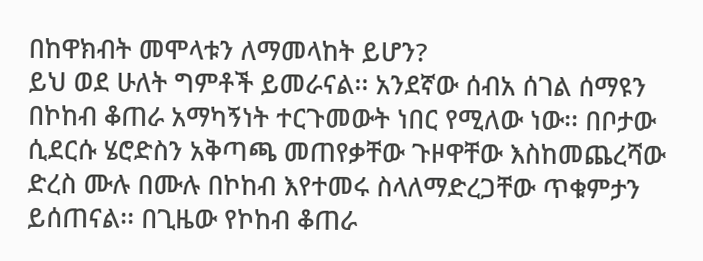በከዋክብት መሞላቱን ለማመላከት ይሆን?
ይህ ወደ ሁለት ግምቶች ይመራናል፡፡ አንደኛው ሰብአ ሰገል ሰማዩን በኮከብ ቆጠራ አማካኝነት ተርጉመውት ነበር የሚለው ነው፡፡ በቦታው ሲደርሱ ሄሮድስን አቅጣጫ መጠየቃቸው ጉዞዋቸው እስከመጨረሻው ድረስ ሙሉ በሙሉ በኮከብ እየተመሩ ስላለማድረጋቸው ጥቁምታን ይሰጠናል፡፡ በጊዜው የኮከብ ቆጠራ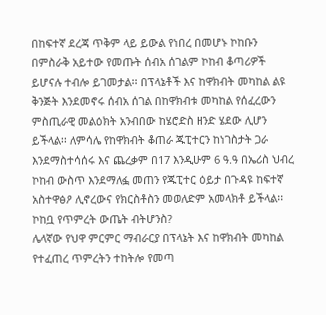በከፍተኛ ደረጃ ጥቅም ላይ ይውል የነበረ በመሆኑ ኮከቡን በምስራቅ አይተው የመጡት ሰብአ ሰገልም ኮከብ ቆጣሪዎች ይሆናሉ ተብሎ ይገመታል፡፡ በፕላኔቶች እና ከዋክብት መካከል ልዩ ቅንጅት እንደመኖሩ ሰብአ ሰገል በከዋክብቱ መካከል የሰፈረውን ምስጢራዊ መልዕክት አንብበው ከሄሮድስ ዘንድ ሄደው ሊሆን ይችላል፡፡ ለምሳሌ የከዋክብት ቆጠራ ጁፒተርን ከነገስታት ጋራ እንደማስተሳሰሩ እና ጨረቃም በ17 እንዲሁም 6 ዓ.ዓ በኤሪስ ህብረ ኮከብ ውስጥ እንደማለፏ መጠን የጁፒተር ዕይታ በጉዳዩ ከፍተኛ አስተዋፅዖ ሊኖረውና የክርስቶስን መወለድም አመላክቶ ይችላል፡፡
ኮከቧ የጥምረት ውጤት ብትሆንስ?
ሌላኛው የህዋ ምርምር ማብራርያ በፕላኔት እና ከዋክብት መካከል የተፈጠረ ጥምረትን ተከትሎ የመጣ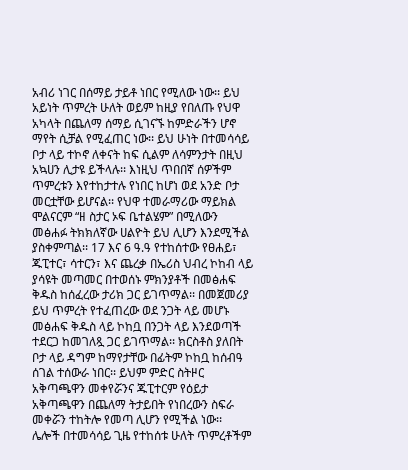አብሪ ነገር በሰማይ ታይቶ ነበር የሚለው ነው፡፡ ይህ አይነት ጥምረት ሁለት ወይም ከዚያ የበለጡ የህዋ አካላት በጨለማ ሰማይ ሲገናኙ ከምድራችን ሆኖ ማየት ሲቻል የሚፈጠር ነው፡፡ ይህ ሁነት በተመሳሳይ ቦታ ላይ ተኮኖ ለቀናት ከፍ ሲልም ለሳምንታት በዚህ አኳሀን ሊታዩ ይችላሉ፡፡ እነዚህ ጥበበኛ ሰዎችም ጥምረቱን እየተከታተሉ የነበር ከሆነ ወደ አንድ ቦታ መርቷቸው ይሆናል፡፡ የህዋ ተመራማሪው ማይክል ሞልናርም “ዘ ስታር ኦፍ ቤተልሄም” በሚለውን መፅሐፉ ትክክለኛው ሀልዮት ይህ ሊሆን እንደሚችል ያስቀምጣል፡፡ 17 እና 6 ዓ.ዓ የተከሰተው የፀሐይ፣ ጁፒተር፣ ሳተርን፣ እና ጨረቃ በኤሪስ ህብረ ኮከብ ላይ ያሳዩት መጣመር በተወሰኑ ምክንያቶች በመፅሐፍ ቅዱስ ከሰፈረው ታሪክ ጋር ይገጥማል፡፡ በመጀመሪያ ይህ ጥምረት የተፈጠረው ወደ ንጋት ላይ መሆኑ መፅሐፍ ቅዱስ ላይ ኮከቧ በንጋት ላይ እንደወጣች ተደርጋ ከመገለጿ ጋር ይገጥማል፡፡ ክርስቶስ ያለበት ቦታ ላይ ዳግም ከማየታቸው በፊትም ኮከቧ ከሰብዓ ሰገል ተሰውራ ነበር፡፡ ይህም ምድር ስትዞር አቅጣጫዋን መቀየሯንና ጁፒተርም የዕይታ አቅጣጫዋን በጨለማ ትታይበት የነበረውን ስፍራ መቀሯን ተከትሎ የመጣ ሊሆን የሚችል ነው፡፡
ሌሎች በተመሳሳይ ጊዜ የተከሰቱ ሁለት ጥምረቶችም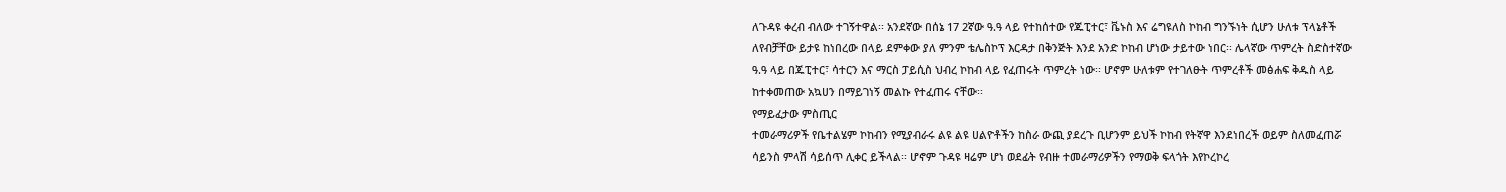ለጉዳዩ ቀረብ ብለው ተገኝተዋል፡፡ አንደኛው በሰኔ 17 2ኛው ዓ.ዓ ላይ የተከሰተው የጁፒተር፣ ቬኑስ እና ሬግዩለስ ኮከብ ግንኙነት ሲሆን ሁለቱ ፕላኔቶች ለየብቻቸው ይታዩ ከነበረው በላይ ደምቀው ያለ ምንም ቴሌስኮፕ እርዳታ በቅንጅት እንደ አንድ ኮከብ ሆነው ታይተው ነበር፡፡ ሌላኛው ጥምረት ስድስተኛው ዓ.ዓ ላይ በጁፒተር፣ ሳተርን እና ማርስ ፓይሲስ ህብረ ኮከብ ላይ የፈጠሩት ጥምረት ነው፡፡ ሆኖም ሁለቱም የተገለፁት ጥምረቶች መፅሐፍ ቅዱስ ላይ ከተቀመጠው አኳሀን በማይገነኝ መልኩ የተፈጠሩ ናቸው፡፡
የማይፈታው ምስጢር
ተመራማሪዎች የቤተልሄም ኮከብን የሚያብራሩ ልዩ ልዩ ሀልዮቶችን ከስራ ውጪ ያደረጉ ቢሆንም ይህች ኮከብ የትኛዋ እንደነበረች ወይም ስለመፈጠሯ ሳይንስ ምላሽ ሳይሰጥ ሊቀር ይችላል፡፡ ሆኖም ጉዳዩ ዛሬም ሆነ ወደፊት የብዙ ተመራማሪዎችን የማወቅ ፍላጎት እየኮረኮረ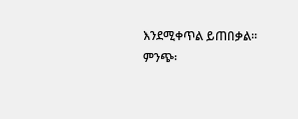እንደሚቀጥል ይጠበቃል፡፡
ምንጭ፡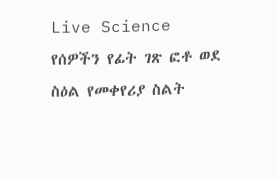Live Science
የሰዎችን የፊት ገጽ ፎቶ ወደ ስዕል የመቀየሪያ ስልት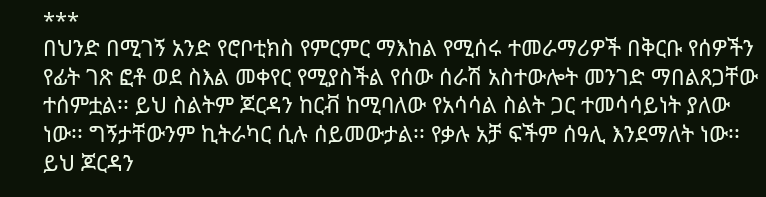***
በህንድ በሚገኝ አንድ የሮቦቲክስ የምርምር ማእከል የሚሰሩ ተመራማሪዎች በቅርቡ የሰዎችን የፊት ገጽ ፎቶ ወደ ስእል መቀየር የሚያስችል የሰው ሰራሽ አስተውሎት መንገድ ማበልጸጋቸው ተሰምቷል፡፡ ይህ ስልትም ጆርዳን ከርቭ ከሚባለው የአሳሳል ስልት ጋር ተመሳሳይነት ያለው ነው፡፡ ግኝታቸውንም ኪትራካር ሲሉ ሰይመውታል፡፡ የቃሉ አቻ ፍችም ሰዓሊ እንደማለት ነው፡፡
ይህ ጆርዳን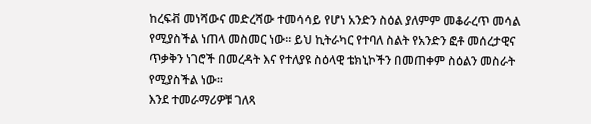ከረፍቭ መነሻውና መድረሻው ተመሳሳይ የሆነ አንድን ስዕል ያለምም መቆራረጥ መሳል የሚያስችል ነጠላ መስመር ነው፡፡ ይህ ኪትራካር የተባለ ስልት የአንድን ፎቶ መሰረታዊና ጥቃቅን ነገሮች በመረዳት እና የተለያዩ ስዕላዊ ቴክኒኮችን በመጠቀም ስዕልን መስራት የሚያስችል ነው፡፡
እንደ ተመራማሪዎቹ ገለጻ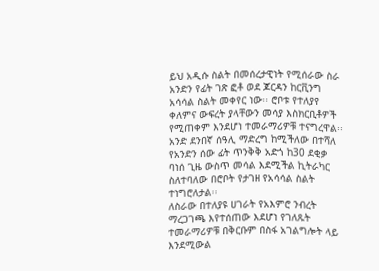ይህ አዲሱ ስልት በመሰረታዊነት የሚሰራው ስራ አንድን የፊት ገጽ ፎቶ ወደ ጆርዳን ከርቪንግ አሳሳል ስልት መቀየር ነው፡፡ ሮቦቱ የተለያየ ቀለምና ውፍረት ያላቸውን መሳያ እስክርቢቶዎች የሚጠቀም እንደሆነ ተመራማሪዎቹ ተናግረዋል፡፡ አንድ ደንበኛ ሰዓሊ ማድረግ ከሚችለው በተሻለ የአንድን ሰው ፊት ጥንቅቅ አድጎ ከ30 ደቂቃ ባነሰ ጊዜ ውስጥ መሳል እደሚችል ኪትራካር ስለተባለው በሮቦት የታገዘ የአሳሳል ስልት ተነግሮለታል፡፡
ለስራው በተለያዩ ሀገራት የአእምሮ ንብረት ማረጋገጫ እየተሰጠው እደሆነ የገለጹት ተመራማሪዎቹ በቅርቡም በስፋ አገልግሎት ላይ እንደሚውል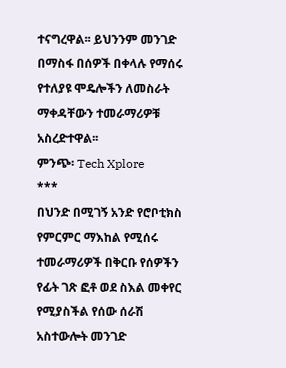ተናግረዋል፡፡ ይህንንም መንገድ በማስፋ በሰዎች በቀላሉ የማሰሩ የተለያዩ ሞዴሎችን ለመስራት ማቀዳቸውን ተመራማሪዎቹ አስረድተዋል፡፡
ምንጭ፡ Tech Xplore
***
በህንድ በሚገኝ አንድ የሮቦቲክስ የምርምር ማእከል የሚሰሩ ተመራማሪዎች በቅርቡ የሰዎችን የፊት ገጽ ፎቶ ወደ ስእል መቀየር የሚያስችል የሰው ሰራሽ አስተውሎት መንገድ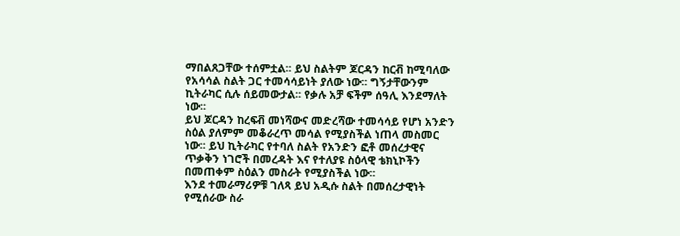ማበልጸጋቸው ተሰምቷል፡፡ ይህ ስልትም ጆርዳን ከርቭ ከሚባለው የአሳሳል ስልት ጋር ተመሳሳይነት ያለው ነው፡፡ ግኝታቸውንም ኪትራካር ሲሉ ሰይመውታል፡፡ የቃሉ አቻ ፍችም ሰዓሊ እንደማለት ነው፡፡
ይህ ጆርዳን ከረፍቭ መነሻውና መድረሻው ተመሳሳይ የሆነ አንድን ስዕል ያለምም መቆራረጥ መሳል የሚያስችል ነጠላ መስመር ነው፡፡ ይህ ኪትራካር የተባለ ስልት የአንድን ፎቶ መሰረታዊና ጥቃቅን ነገሮች በመረዳት እና የተለያዩ ስዕላዊ ቴክኒኮችን በመጠቀም ስዕልን መስራት የሚያስችል ነው፡፡
እንደ ተመራማሪዎቹ ገለጻ ይህ አዲሱ ስልት በመሰረታዊነት የሚሰራው ስራ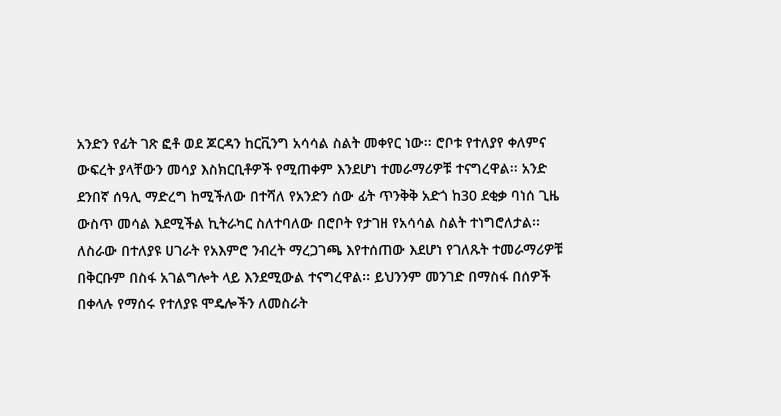አንድን የፊት ገጽ ፎቶ ወደ ጆርዳን ከርቪንግ አሳሳል ስልት መቀየር ነው፡፡ ሮቦቱ የተለያየ ቀለምና ውፍረት ያላቸውን መሳያ እስክርቢቶዎች የሚጠቀም እንደሆነ ተመራማሪዎቹ ተናግረዋል፡፡ አንድ ደንበኛ ሰዓሊ ማድረግ ከሚችለው በተሻለ የአንድን ሰው ፊት ጥንቅቅ አድጎ ከ30 ደቂቃ ባነሰ ጊዜ ውስጥ መሳል እደሚችል ኪትራካር ስለተባለው በሮቦት የታገዘ የአሳሳል ስልት ተነግሮለታል፡፡
ለስራው በተለያዩ ሀገራት የአእምሮ ንብረት ማረጋገጫ እየተሰጠው እደሆነ የገለጹት ተመራማሪዎቹ በቅርቡም በስፋ አገልግሎት ላይ እንደሚውል ተናግረዋል፡፡ ይህንንም መንገድ በማስፋ በሰዎች በቀላሉ የማሰሩ የተለያዩ ሞዴሎችን ለመስራት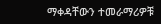ማቀዳቸውን ተመራማሪዎቹ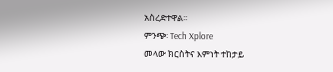አስረድተዋል፡፡
ምንጭ፡ Tech Xplore
መላው ክርስትና እምነት ተከታይ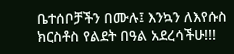ቤተሰቦቻችን በሙሉ፤ እንኳን ለእየሱስ ክርስቶስ የልደት በዓል አደረሳችሁ!!!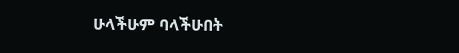ሁላችሁም ባላችሁበት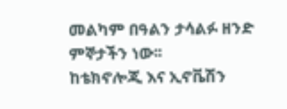መልካም በዓልን ታሳልፉ ዘንድ ምኞታችን ነው፡፡
ከቴክኖሎጂ እና ኢኖቬሽን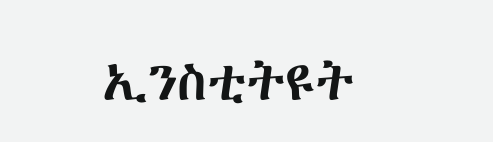ኢንስቲትዩት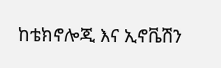ከቴክኖሎጂ እና ኢኖቬሽን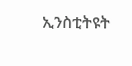ኢንስቲትዩት